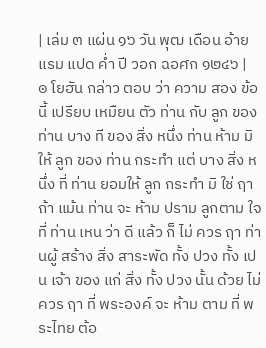| เล่ม ๓ แผ่น ๑๖ วัน พุฒ เดือน อ้าย แรม แปด ค่ำ ปี วอก ฉอศก ๑๒๔๖ |
๏ โยฮัน กล่าว ตอบ ว่า ความ สอง ข้อ นี้ เปรียบ เหมืยน ตัว ท่าน กับ ลูก ของ ท่าน บาง ที ของ สิ่ง หนึ่ง ท่าน ห้าม มิ ให้ ลูก ของ ท่าน กระทำ แต่ บาง สิ่ง หนึ่ง ที่ ท่าน ยอมให้ ลูก กระทำ มิ ใช่ ฤา ถ้า แม้น ท่าน จะ ห้าม ปราม ลูกตาม ใจ ที่ ท่าน เหน ว่า ดี แล้ว ก็ ไม่ ควร ฤา ท่านผู้ สร้าง สิ่ง สาระพัด ทั้ง ปวง ทั้ง เปน เจ้า ของ แก่ สิ่ง ทั้ง ปวง นั้น ด้วย ไม่ ควร ฤา ที่ พระองค์ จะ ห้าม ตาม ที่ พระไทย ต้อ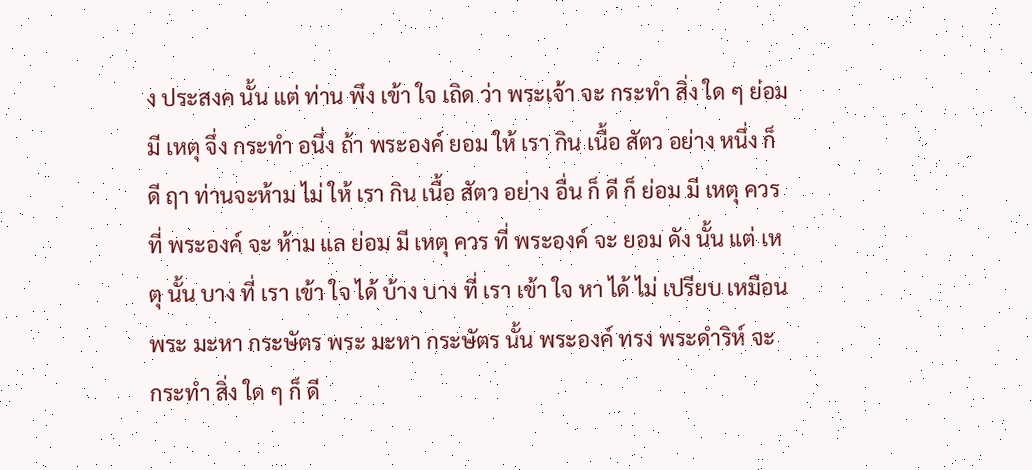ง ประสงค นั้น แต่ ท่าน พึง เข้า ใจ เถิด ว่า พระเจ้า จะ กระทำ สิ่ง ใด ๆ ย่อม มี เหตุ จึ่ง กระทำ อนึ่ง ถ้า พระองค์ ยอม ให้ เรา กิน เนื้อ สัตว อย่าง หนึ่ง ก็ ดี ฤา ท่านจะห้าม ไม่ ให้ เรา กิน เนื้อ สัตว อย่าง อื่น ก็ ดี ก็ ย่อม มี เหตุ ควร ที่ พระองค์ จะ ห้าม แล ย่อม มี เหตุ ควร ที่ พระองค์ จะ ยอม ดัง นั้น แต่ เหตุ นั้น บาง ที่ เรา เข้า ใจ ได้ บ้าง บาง ที่ เรา เข้า ใจ หา ได้ ไม่ เปรียบ เหมือน พระ มะหา กระษัตร พระ มะหา กระษัตร นั้น พระองค์ ทรง พระดำริห์ จะ กระทำ สิ่ง ใด ๆ ก็ ดี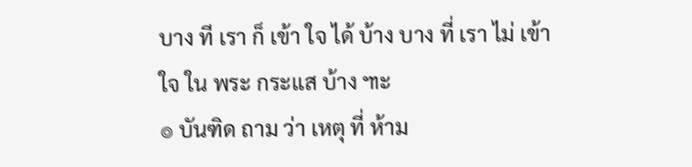บาง ที เรา ก็ เข้า ใจ ได้ บ้าง บาง ที่ เรา ไม่ เข้า ใจ ใน พระ กระแส บ้าง ๚ะ
๏ บันฑิด ถาม ว่า เหตุ ที่ ห้าม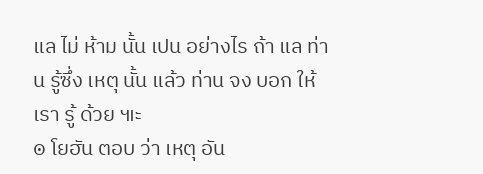แล ไม่ ห้าม นั้น เปน อย่างไร ถ้า แล ท่าน รู้ซึ่ง เหตุ นั้น แล้ว ท่าน จง บอก ให้ เรา รู้ ด้วย ๚ะ
๏ โยฮัน ตอบ ว่า เหตุ อัน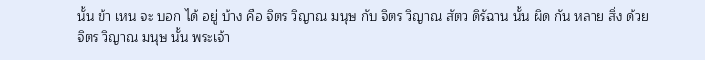นั้น ข้า เหน จะ บอก ได้ อยู่ บ้าง คือ จิตร วิญาณ มนุษ กับ จิตร วิญาณ สัตว ดิรัฉาน นั้น ผิด กัน หลาย สิ่ง ด้วย จิตร วิญาณ มนุษ นั้น พระเจ้า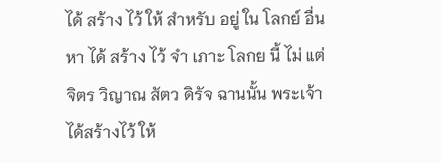ได้ สร้าง ไว้ ให้ สำหรับ อยู่ ใน โลกย์ อื่น หา ได้ สร้าง ไว้ จำ เภาะ โลกย นี้ ไม่ แต่ จิตร วิญาณ สัตว ดิรัจ ฉานนั้น พระเจ้า ได้สร้างไว้ ให้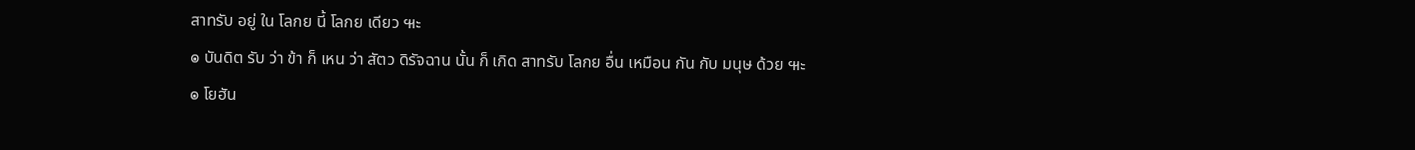สาทรับ อยู่ ใน โลกย นี้ โลกย เดียว ๚ะ
๏ บันดิต รับ ว่า ข้า ก็ เหน ว่า สัตว ดิรัจฉาน นั้น ก็ เกิด สาทรับ โลกย อื่น เหมือน กัน กับ มนุษ ด้วย ๚ะ
๏ โยฮัน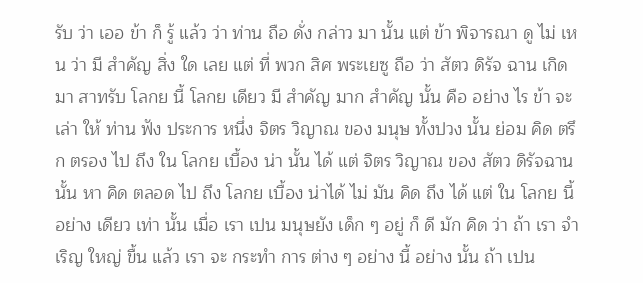รับ ว่า เออ ข้า ก็ รู้ แล้ว ว่า ท่าน ถือ ดั่ง กล่าว มา นั้น แต่ ข้า พิจารณา ดู ไม่ เหน ว่า มี สำคัญ สิ่ง ใด เลย แต่ ที่ พวก สิศ พระเยซู ถือ ว่า สัตว ดิรัจ ฉาน เกิด มา สาทรับ โลกย นี้ โลกย เดียว มี สำคัญ มาก สำคัญ นั้น คือ อย่าง ไร ข้า จะ เล่า ให้ ท่าน ฟัง ประการ หนึ่ง จิตร วิญาณ ของ มนุษ ทั้งปวง นั้น ย่อม คิด ตรึก ตรอง ไป ถึง ใน โลกย เบื้อง น่า นั้น ได้ แต่ จิตร วิญาณ ของ สัตว ดิรัจฉาน นั้น หา คิด ตลอด ไป ถึง โลกย เบื้อง น่าได้ ไม่ มัน คิด ถึง ได้ แต่ ใน โลกย นี้ อย่าง เดียว เท่า นั้น เมื่อ เรา เปน มนุษยัง เด็ก ๆ อยู่ ก็ ดี มัก คิด ว่า ถ้า เรา จำเริญ ใหญ่ ขื้น แล้ว เรา จะ กระทำ การ ต่าง ๆ อย่าง นี้ อย่าง นั้น ถ้า เปน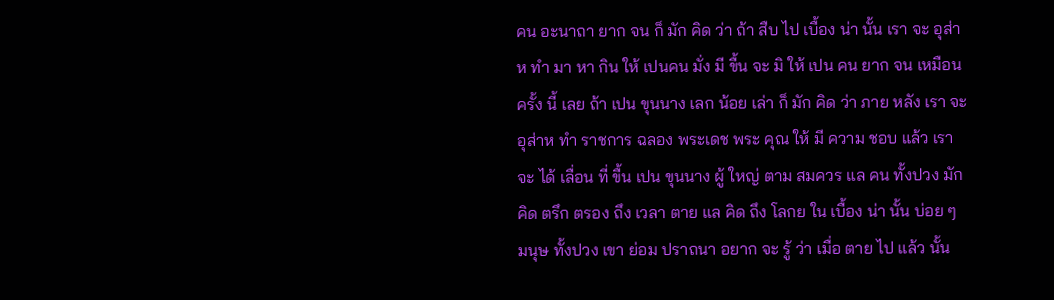คน อะนาถา ยาก จน ก็ มัก คิด ว่า ถ้า สืบ ไป เบื้อง น่า นั้น เรา จะ อุส่าห ทำ มา หา กิน ให้ เปนคน มั่ง มี ขื้น จะ มิ ให้ เปน คน ยาก จน เหมือน ครั้ง นี้ เลย ถ้า เปน ขุนนาง เลก น้อย เล่า ก็ มัก คิด ว่า ภาย หลัง เรา จะ อุส่าห ทำ ราชการ ฉลอง พระเดช พระ คุณ ให้ มี ความ ชอบ แล้ว เรา จะ ได้ เลื่อน ที่ ขื้น เปน ขุนนาง ผู้ ใหญ่ ตาม สมควร แล คน ทั้งปวง มัก คิด ตรึก ตรอง ถึง เวลา ตาย แล คิด ถึง โลกย ใน เบื้อง น่า นั้น บ่อย ๆ มนุษ ทั้งปวง เขา ย่อม ปราถนา อยาก จะ รู้ ว่า เมื่อ ตาย ไป แล้ว นั้น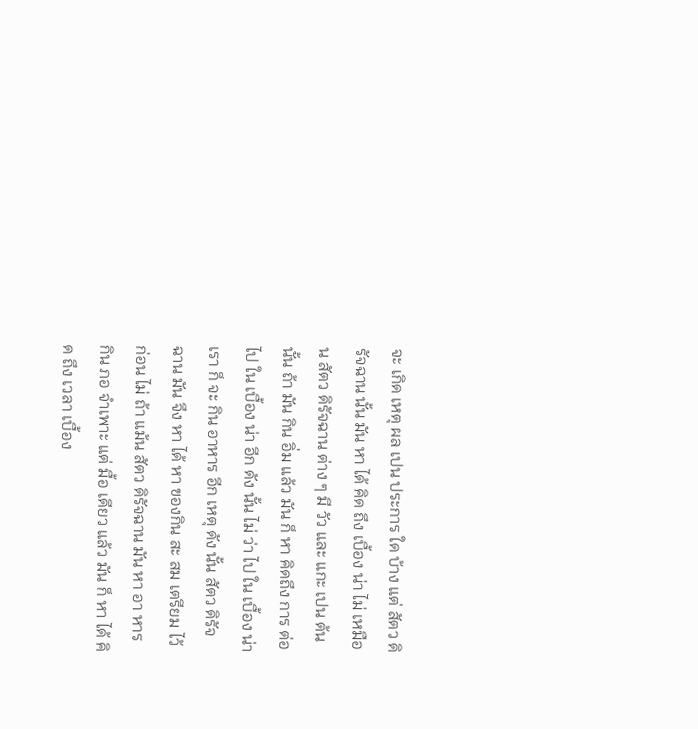จะ เกิด เหตุ ผล เปน ประการ ใด บ้าง แต่ สัตว ดิรัจฉาน นั้น มัน หา ได้ คิด ถึง เบื้อง น่า ไม่ เหมือน สัตว ดิรัจฉาน ต่าง ๆ มี วัว และ แกะ เปน ต้น นั้น ถ้า มัน กิน อิ่ม แล้ว มัน ก็ หา คิดถึง การ ต่อ ไป ใน เบื้อง น่า อีก ดัง นั้น ไม่ ว่า ไป ใน เบื้อง น่า เรา ก็ จะ กิน อาหาร อีก เหตุ ดัง นั้น สัตว ดิรัจฉาน มัน จึง หา ได้ หา ของกิน สะ สม เตรียม ไว้ ก่อน ไม่ ถ้า แม้น สัตว ดิรัจฉาน มัน หา อา หาร กิน ภอ จำเพาะ แต่ มื้อ เดียว แล้ว มัน ก็ หา ได้ คิด ถึง เวลา เบื้อง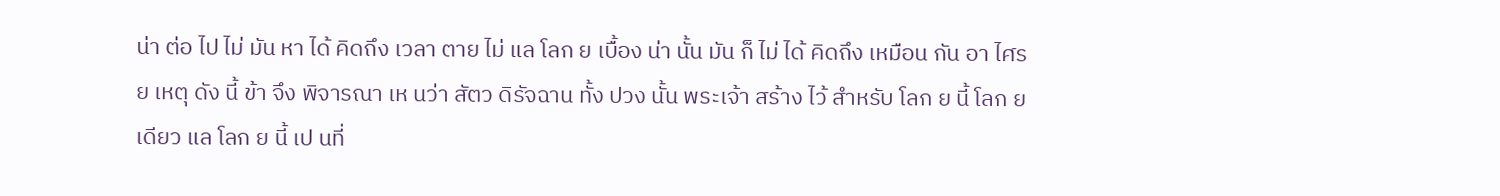น่า ต่อ ไป ไม่ มัน หา ได้ คิดถึง เวลา ตาย ไม่ แล โลก ย เบื้อง น่า นั้น มัน ก็ ไม่ ได้ คิดถึง เหมือน กัน อา ไศรย เหตุ ดัง นี้ ข้า จึง พิจารณา เห นว่า สัตว ดิรัจฉาน ทั้ง ปวง นั้น พระเจ้า สร้าง ไว้ สำหรับ โลก ย นี้ โลก ย เดียว แล โลก ย นี้ เป นที่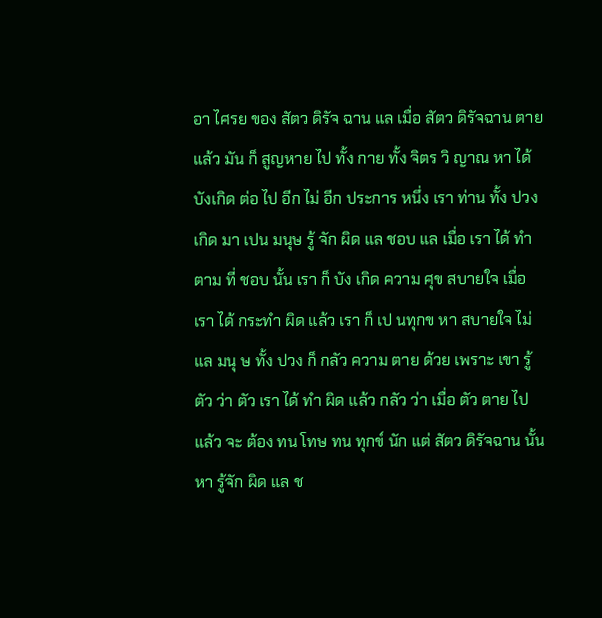อา ไศรย ของ สัตว ดิรัจ ฉาน แล เมื่อ สัตว ดิรัจฉาน ตาย แล้ว มัน ก็ สูญหาย ไป ทั้ง กาย ทั้ง จิตร วิ ญาณ หา ได้ บังเกิด ต่อ ไป อีก ไม่ อีก ประการ หนึ่ง เรา ท่าน ทั้ง ปวง เกิด มา เปน มนุษ รู้ จัก ผิด แล ชอบ แล เมื่อ เรา ได้ ทำ ตาม ที่ ชอบ นั้น เรา ก็ บัง เกิด ความ ศุข สบายใจ เมื่อ เรา ได้ กระทำ ผิด แล้ว เรา ก็ เป นทุกข หา สบายใจ ไม่ แล มนุ ษ ทั้ง ปวง ก็ กลัว ความ ตาย ด้วย เพราะ เขา รู้ตัว ว่า ตัว เรา ได้ ทำ ผิด แล้ว กลัว ว่า เมื่อ ตัว ตาย ไป แล้ว จะ ต้อง ทน โทษ ทน ทุกข์ นัก แต่ สัตว ดิรัจฉาน นั้น หา รู้จัก ผิด แล ช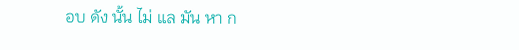อบ ดัง นั้น ไม่ แล มัน หา ก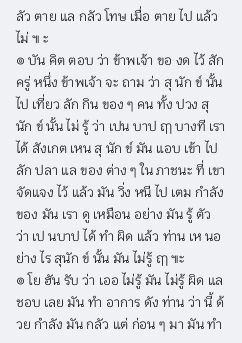ลัว ตาย แล กลัว โทษ เมื่อ ตาย ไป แล้ว ไม่ ๚ ะ
๏ บัน คิต ตอบ ว่า ข้าพเจ้า ขอ งด ไว้ สัก ครู่ หนึ่ง ข้าพเจ้า จะ ถาม ว่า สุ นัก ข์ นั้น ไป เที่ยว ลัก กิน ของ ๆ คน ทั้ง ปวง สุ นัก ข์ นั้น ไม่ รู้ ว่า เปน บาป ฤๅ บางที เรา ได้ สังเกต เหน สุ นัก ข์ มัน แอบ เข้า ไป ลัก ปลา แล ของ ต่าง ๆ ใน ภาชนะ ที่ เขา จัดแจง ไว้ แล้ว มัน วิ่ง หนี ไป เตม กำลัง ของ มัน เรา ดู เหมือน อย่าง มัน รู้ ตัว ว่า เป นบาป ได้ ทำ ผิด แล้ว ท่าน เห นอ ย่าง ไร สุนัก ข์ นั้น มัน ไม่รู้ ฤๅ ๚ะ
๏ โย ฮัน รับ ว่า เออ ไม่รู้ มัน ไม่รู้ ผิด แล ชอบ เลย มัน ทำ อาการ ดัง ท่าน ว่า นี้ ด้วย กำลัง มัน กลัว แต่ ก่อน ๆ มา มัน ทำ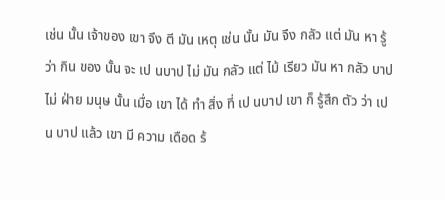เช่น นั้น เจ้าของ เขา จึง ตี มัน เหตุ เช่น นั้น มัน จึง กลัว แต่ มัน หา รู้ ว่า กิน ของ นั้น จะ เป นบาป ไม่ มัน กลัว แต่ ไม้ เรียว มัน หา กลัว บาป ไม่ ฝ่าย มนุษ นั้น เมื่อ เขา ได้ ทำ สิ่ง ที่ เป นบาป เขา ก็ รู้สึก ตัว ว่า เปน บาป แล้ว เขา มี ความ เดือด ร้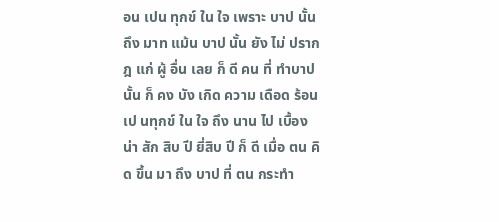อน เปน ทุกข์ ใน ใจ เพราะ บาป นั้น ถึง มาท แม้น บาป นั้น ยัง ไม่ ปราก ฎ แก่ ผู้ อื่น เลย ก็ ดี คน ที่ ทำบาป นั้น ก็ คง บัง เกิด ความ เดือด ร้อน เป นทุกข์ ใน ใจ ถึง นาน ไป เบื้อง น่า สัก สิบ ปี ยี่สิบ ปี ก็ ดี เมื่อ ตน คิด ขึ้น มา ถึง บาป ที่ ตน กระทำ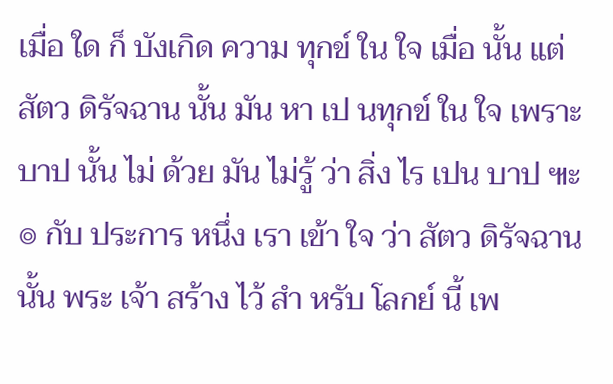เมื่อ ใด ก็ บังเกิด ความ ทุกข์ ใน ใจ เมื่อ นั้น แต่ สัตว ดิรัจฉาน นั้น มัน หา เป นทุกข์ ใน ใจ เพราะ บาป นั้น ไม่ ด้วย มัน ไม่รู้ ว่า สิ่ง ไร เปน บาป ๚ะ
๏ กับ ประการ หนึ่ง เรา เข้า ใจ ว่า สัตว ดิรัจฉาน นั้น พระ เจ้า สร้าง ไว้ สำ หรับ โลกย์ นี้ เพ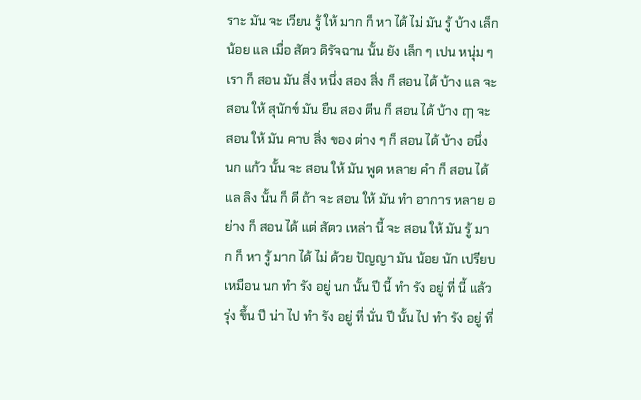ราะ มัน จะ เวียน รู้ ให้ มาก ก็ หา ได้ ไม่ มัน รู้ บ้าง เล็ก น้อย แล เมื่อ สัตว ดิรัจฉาน นั้น ยัง เล็ก ๆ เปน หนุ่ม ๆ เรา ก็ สอน มัน สิ่ง หนึ่ง สอง สิ่ง ก็ สอน ได้ บ้าง แล จะ สอน ให้ สุนักข์ มัน ยืน สอง ตีน ก็ สอน ได้ บ้าง ฤๅ จะ สอน ให้ มัน คาบ สิ่ง ของ ต่าง ๆ ก็ สอน ได้ บ้าง อนึ่ง นก แก้ว นั้น จะ สอน ให้ มัน พูด หลาย คำ ก็ สอน ได้ แล ลิง นั้น ก็ ดี ถ้า จะ สอน ให้ มัน ทำ อาการ หลาย อย่าง ก็ สอน ได้ แต่ สัตว เหล่า นี้ จะ สอน ให้ มัน รู้ มาก ก็ หา รู้ มาก ได้ ไม่ ด้วย ปัญญา มัน น้อย นัก เปรียบ เหมือน นก ทำ รัง อยู่ นก นั้น ปี นี้ ทำ รัง อยู่ ที่ นี้ แล้ว รุ่ง ขึ้น ปี น่า ไป ทำ รัง อยู่ ที่ นั่น ปี นั้น ไป ทำ รัง อยู่ ที่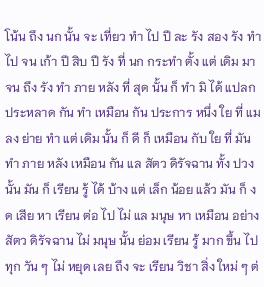โน้น ถึง นก นั้น จะ เที่ยว ทำ ไป ปี ละ รัง สอง รัง ทำ ไป จน เก้า ปี สิบ ปี รัง ที่ นก กระทำ ตั้ง แต่ เดิม มา จน ถึง รัง ทำ ภาย หลัง ที่ สุด นั้น ก็ ทำ มิ ได้ แปลก ประหลาด กัน ทำ เหมือน กัน ประการ หนึ่ง ใย ที่ แมลง ย่าย ทำ แต่ เดิม นั้น ก็ ดี ก็ เหมือน กับ ใย ที่ มัน ทำ ภาย หลัง เหมือน กัน แล สัตว ดิรัจฉาน ทั้ง ปวง นั้น มัน ก็ เรียน รู้ ได้ บ้าง แต่ เล็ก น้อย แล้ว มัน ก็ งด เสีย หา เรียน ต่อ ไป ไม่ แล มนุษ หา เหมือน อย่าง สัตว ดิรัจฉาน ไม่ มนุษ นั้น ย่อม เรียน รู้ มาก ขึ้น ไป ทุก วัน ๆ ไม่ หยุด เลย ถึง จะ เรียน วิชา สิ่ง ใหม่ ๆ ต่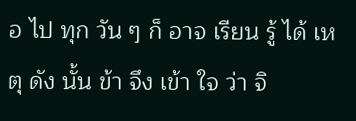อ ไป ทุก วัน ๆ ก็ อาจ เรียน รู้ ได้ เหตุ ดัง นั้น ข้า จึง เข้า ใจ ว่า จิ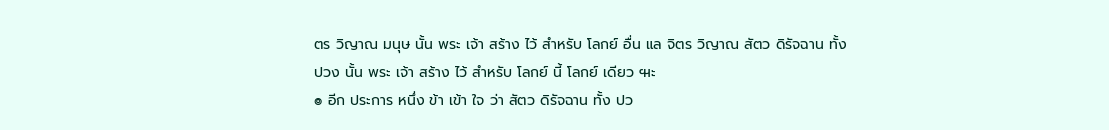ตร วิญาณ มนุษ นั้น พระ เจ้า สร้าง ไว้ สำหรับ โลกย์ อื่น แล จิตร วิญาณ สัตว ดิรัจฉาน ทั้ง ปวง นั้น พระ เจ้า สร้าง ไว้ สำหรับ โลกย์ นี้ โลกย์ เดียว ๚ะ
๏ อีก ประการ หนึ่ง ข้า เข้า ใจ ว่า สัตว ดิรัจฉาน ทั้ง ปว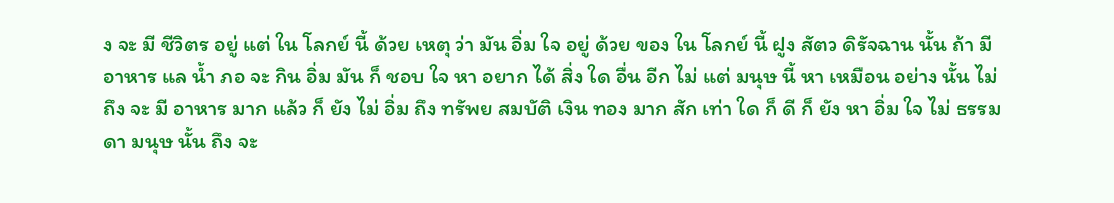ง จะ มี ชีวิตร อยู่ แต่ ใน โลกย์ นี้ ด้วย เหตุ ว่า มัน อิ่ม ใจ อยู่ ด้วย ของ ใน โลกย์ นี้ ฝูง สัตว ดิรัจฉาน นั้น ถ้า มี อาหาร แล น้ำ ภอ จะ กิน อิ่ม มัน ก็ ชอบ ใจ หา อยาก ได้ สิ่ง ใด อื่น อีก ไม่ แต่ มนุษ นี้ หา เหมือน อย่าง นั้น ไม่ ถึง จะ มี อาหาร มาก แล้ว ก็ ยัง ไม่ อิ่ม ถึง ทรัพย สมบัติ เงิน ทอง มาก สัก เท่า ใด ก็ ดี ก็ ยัง หา อิ่ม ใจ ไม่ ธรรมดา มนุษ นั้น ถึง จะ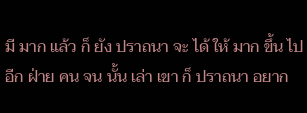มี มาก แล้ว ก็ ยัง ปราถนา จะ ได้ ให้ มาก ขึ้น ไป อีก ฝ่าย คน จน นั้น เล่า เขา ก็ ปราถนา อยาก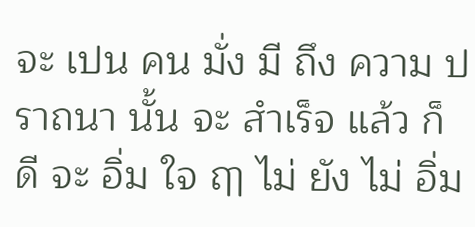จะ เปน คน มั่ง มี ถึง ความ ปราถนา นั้น จะ สำเร็จ แล้ว ก็ ดี จะ อิ่ม ใจ ฤๅ ไม่ ยัง ไม่ อิ่ม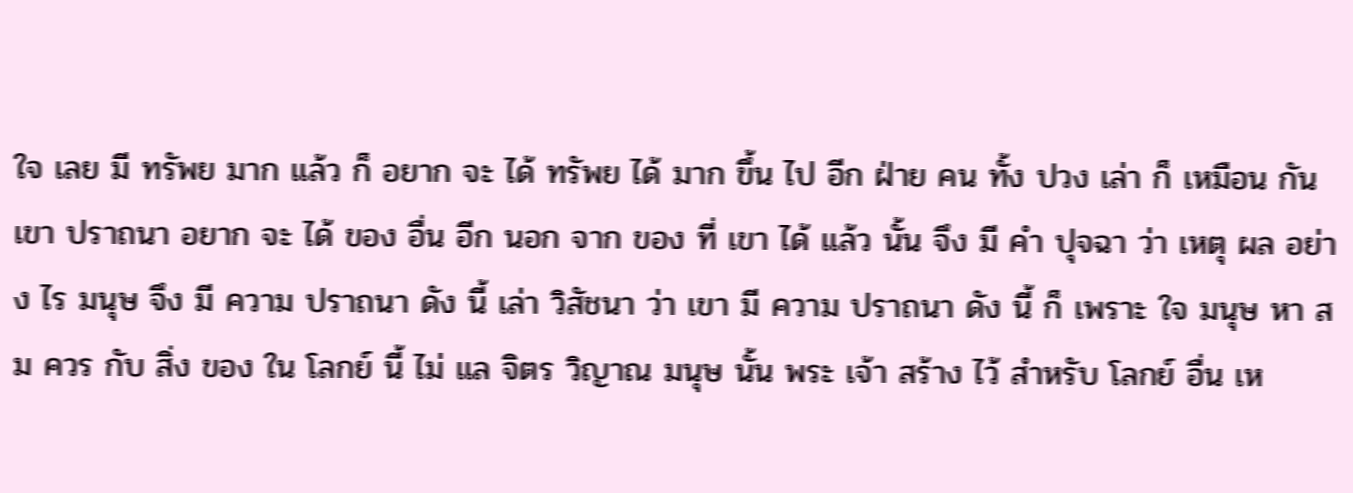ใจ เลย มี ทรัพย มาก แล้ว ก็ อยาก จะ ได้ ทรัพย ได้ มาก ขึ้น ไป อีก ฝ่าย คน ทั้ง ปวง เล่า ก็ เหมือน กัน เขา ปราถนา อยาก จะ ได้ ของ อื่น อีก นอก จาก ของ ที่ เขา ได้ แล้ว นั้น จึง มี คำ ปุจฉา ว่า เหตุ ผล อย่าง ไร มนุษ จึง มี ความ ปราถนา ดัง นี้ เล่า วิสัชนา ว่า เขา มี ความ ปราถนา ดัง นี้ ก็ เพราะ ใจ มนุษ หา สม ควร กับ สิ่ง ของ ใน โลกย์ นี้ ไม่ แล จิตร วิญาณ มนุษ นั้น พระ เจ้า สร้าง ไว้ สำหรับ โลกย์ อื่น เห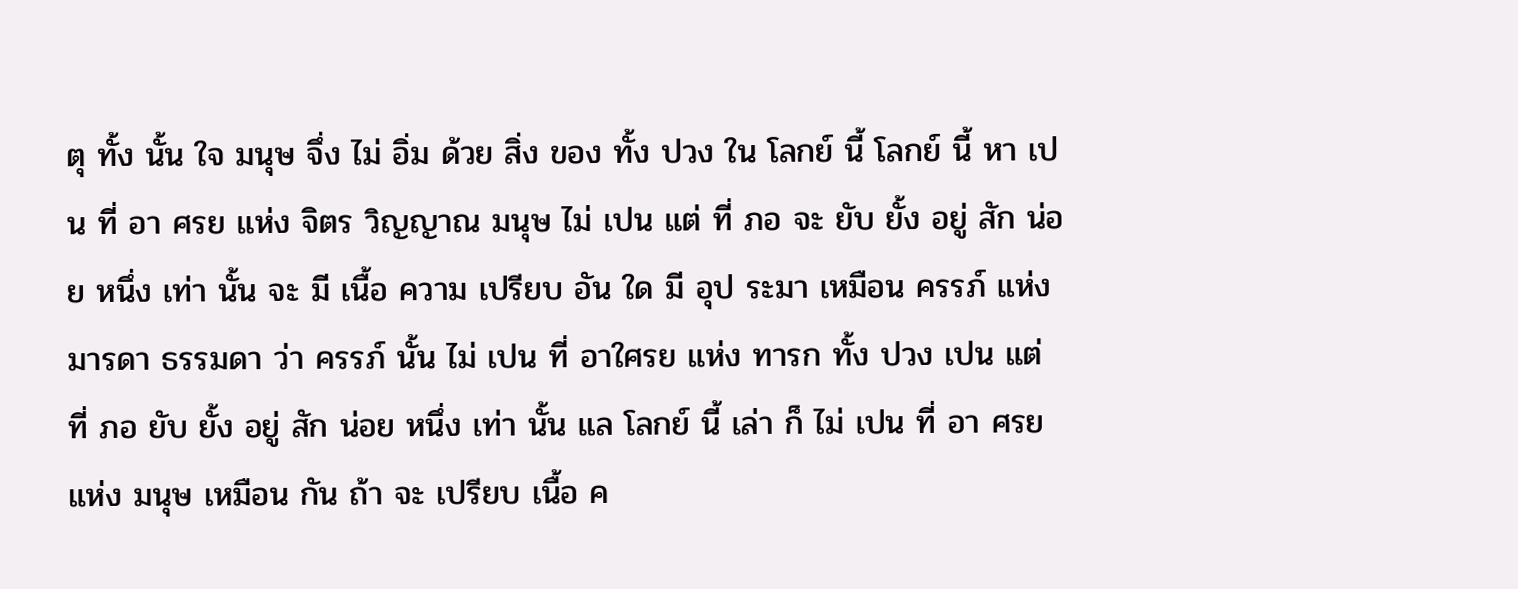ตุ ทั้ง นั้น ใจ มนุษ จึ่ง ไม่ อิ่ม ด้วย สิ่ง ของ ทั้ง ปวง ใน โลกย์ นี้ โลกย์ นี้ หา เปน ที่ อา ศรย แห่ง จิตร วิญญาณ มนุษ ไม่ เปน แต่ ที่ ภอ จะ ยับ ยั้ง อยู่ สัก น่อย หนึ่ง เท่า นั้น จะ มี เนื้อ ความ เปรียบ อัน ใด มี อุป ระมา เหมือน ครรภ์ แห่ง มารดา ธรรมดา ว่า ครรภ์ นั้น ไม่ เปน ที่ อาใศรย แห่ง ทารก ทั้ง ปวง เปน แต่ ที่ ภอ ยับ ยั้ง อยู่ สัก น่อย หนึ่ง เท่า นั้น แล โลกย์ นี้ เล่า ก็ ไม่ เปน ที่ อา ศรย แห่ง มนุษ เหมือน กัน ถ้า จะ เปรียบ เนื้อ ค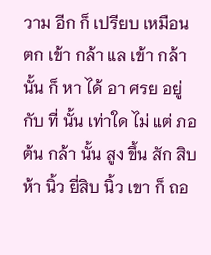วาม อีก ก็ เปรียบ เหมือน ตก เข้า กล้า แล เข้า กล้า นั้น ก็ หา ได้ อา ศรย อยู่ กับ ที่ นั้น เท่าใด ไม่ แต่ ภอ ต้น กล้า นั้น สูง ขึ้น สัก สิบ ห้า นิ้ว ยี่สิบ นิ้ว เขา ก็ ถอ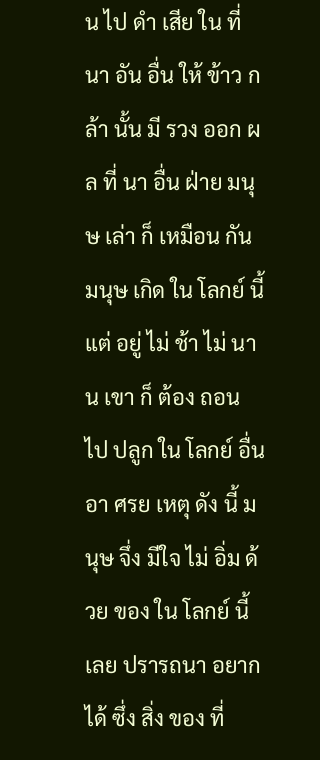น ไป ดำ เสีย ใน ที่ นา อัน อื่น ให้ ข้าว กล้า นั้น มี รวง ออก ผล ที่ นา อื่น ฝ่าย มนุษ เล่า ก็ เหมือน กัน มนุษ เกิด ใน โลกย์ นี้ แต่ อยู่ ไม่ ช้า ไม่ นาน เขา ก็ ต้อง ถอน ไป ปลูก ใน โลกย์ อื่น อา ศรย เหตุ ดัง นี้ มนุษ จึ่ง มีใจ ไม่ อิ่ม ด้วย ของ ใน โลกย์ นี้ เลย ปรารถนา อยาก ได้ ซึ่ง สิ่ง ของ ที่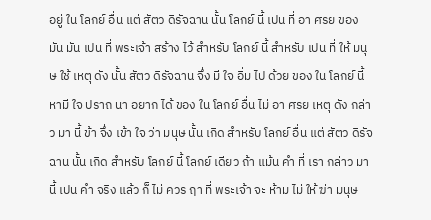อยู่ ใน โลกย์ อื่น แต่ สัตว ดิรัจฉาน นั้น โลกย์ นี้ เปน ที่ อา ศรย ของ มัน มัน เปน ที่ พระเจ้า สร้าง ไว้ สำหรับ โลกย์ นี้ สำหรับ เปน ที่ ให้ มนุษ ใช้ เหตุ ดัง นั้น สัตว ดิรัจฉาน จึ่ง มี ใจ อิ่ม ไป ด้วย ของ ใน โลกย์ นี้ หามี ใจ ปราถ นา อยาก ได้ ของ ใน โลกย์ อื่น ไม่ อา ศรย เหตุ ดัง กล่าว มา นี้ ข้า จึ่ง เข้า ใจ ว่า มนุษ นั้น เกิด สำหรับ โลกย์ อื่น แต่ สัตว ดิรัจ ฉาน นั้น เกิด สำหรับ โลกย์ นี้ โลกย์ เดียว ถ้า แม้น คำ ที่ เรา กล่าว มา นี้ เปน คำ จริง แล้ว ก็ ไม่ ควร ฤา ที่ พระเจ้า จะ ห้าม ไม่ ให้ ฆ่า มนุษ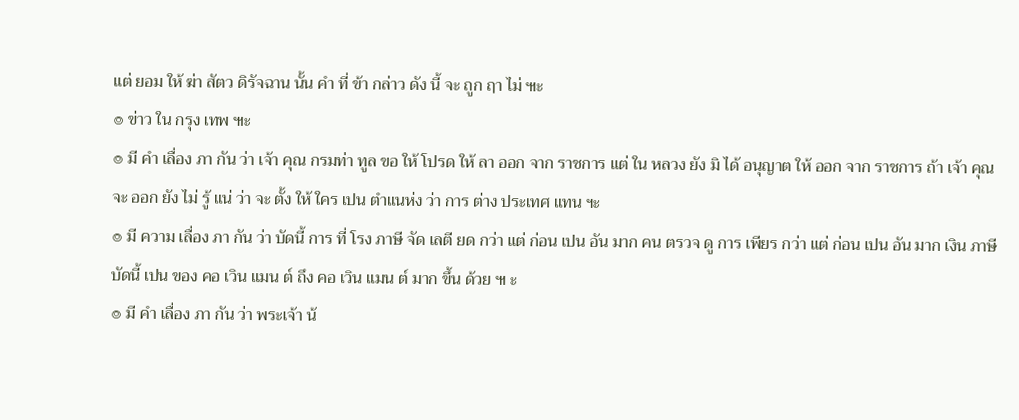แต่ ยอม ให้ ฆ่า สัตว ดิรัจฉาน นั้น คำ ที่ ข้า กล่าว ดัง นี้ จะ ถูก ฤา ไม่ ๚ะ
๏ ข่าว ใน กรุง เทพ ๚ะ
๏ มี คำ เลื่อง ภา กัน ว่า เจ้า คุณ กรมท่า ทูล ขอ ให้ โปรด ให้ ลา ออก จาก ราชการ แต่ ใน หลวง ยัง มิ ได้ อนุญาต ให้ ออก จาก ราชการ ถ้า เจ้า คุณ จะ ออก ยัง ไม่ รู้ แน่ ว่า จะ ตั้ง ให้ ใคร เปน ตำแนห่ง ว่า การ ต่าง ประเทศ แทน ฯะ
๏ มี ความ เลื่อง ภา กัน ว่า บัดนี้ การ ที่ โรง ภาษี จัด เลตี ยด กว่า แต่ ก่อน เปน อัน มาก คน ตรวจ ดู การ เพียร กว่า แต่ ก่อน เปน อัน มาก เงิน ภาษี บัดนี้ เปน ของ คอ เวิน แมน ต์ ถึง คอ เวิน แมน ต์ มาก ขึ้น ด้วย ๚ ะ
๏ มี คำ เลื่อง ภา กัน ว่า พระเจ้า น้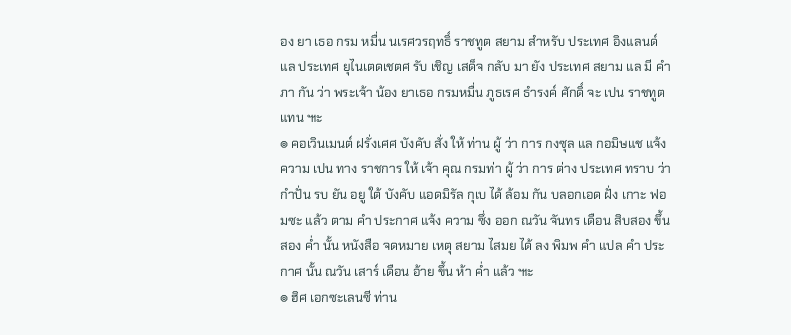อง ยา เธอ กรม หมื่น นเรศวรฤทธิ์ ราชทูต สยาม สำหรับ ประเทศ อิงแลนด์ แล ประเทศ ยุไนเตดเชตศ รับ เชิญ เสด็จ กลับ มา ยัง ประเทศ สยาม แล มี คำ ภา กัน ว่า พระเจ้า น้อง ยาเธอ กรมหมื่น ภูธเรศ ธำรงค์ ศักดิ์ จะ เปน ราชทูต แทน ๚ะ
๏ คอเวินเมนต์ ฝรั่งเศศ บังคับ สั่ง ให้ ท่าน ผู้ ว่า การ กงซุล แล กอมิษแช แจ้ง ความ เปน ทาง ราชการ ให้ เจ้า คุณ กรมท่า ผู้ ว่า การ ต่าง ประเทศ ทราบ ว่า กำปั่น รบ ยัน อยู ใต้ บังคับ แอดมิรัล กุเบ ได้ ล้อม กัน บลอกเอด ฝั่ง เกาะ ฟอมซะ แล้ว ตาม คำ ประกาศ แจ้ง ความ ซึ่ง ออก ณวัน จันทร เดือน สิบสอง ขึ้น สอง ค่ำ นั้น หนังสือ จดหมาย เหตุ สยาม ไสมย ได้ ลง พิมพ คำ แปล คำ ประกาศ นั้น ณวัน เสาร์ เดือน อ้าย ขึ้น ห้า ค่ำ แล้ว ๚ะ
๏ ฮิศ เอกซะเลนซี ท่าน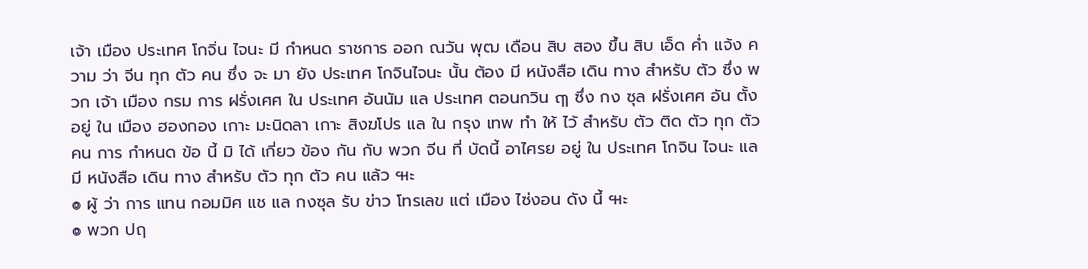เจ้า เมือง ประเทศ โกจิ่น ไจนะ มี กำหนด ราชการ ออก ณวัน พุฒ เดือน สิบ สอง ขึ้น สิบ เอ็ด ค่ำ แจ้ง ความ ว่า จีน ทุก ตัว คน ซึ่ง จะ มา ยัง ประเทศ โกจินไจนะ นั้น ต้อง มี หนังสือ เดิน ทาง สำหรับ ตัว ซึ่ง พวก เจ้า เมือง กรม การ ฝรั่งเศศ ใน ประเทศ อันนัม แล ประเทศ ตอนกวิน ฤๅ ซึ่ง กง ซุล ฝรั่งเศศ อัน ตั้ง อยู่ ใน เมือง ฮองกอง เกาะ มะนิดลา เกาะ สิงฆโปร แล ใน กรุง เทพ ทำ ให้ ไว้ สำหรับ ตัว ติด ตัว ทุก ตัว คน การ กำหนด ข้อ นี้ มิ ได้ เกี่ยว ข้อง กัน กับ พวก จีน ที่ บัดนี้ อาไศรย อยู่ ใน ประเทศ โกจิน ไจนะ แล มี หนังสือ เดิน ทาง สำหรับ ตัว ทุก ตัว คน แล้ว ๚ะ
๏ ผู้ ว่า การ แทน กอมมิศ แช แล กงซุล รับ ข่าว โทรเลข แต่ เมือง ไซ่งอน ดัง นี้ ๚ะ
๏ พวก ปฤ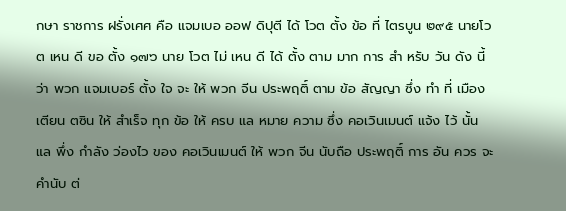กษา ราชการ ฝรั่งเศศ คือ แจมเบอ ออฟ ดิปุตี ได้ โวต ตั้ง ข้อ ที่ ไตรบูน ๒๙๕ นายโวต เหน ดี ขอ ตั้ง ๑๗๖ นาย โวต ไม่ เหน ดี ได้ ตั้ง ตาม มาก การ สำ หรับ วัน ดัง นี้ ว่า พวก แจมเบอร์ ตั้ง ใจ จะ ให้ พวก จีน ประพฤติ์ ตาม ข้อ สัญญา ซึ่ง ทำ ที่ เมือง เตียน ตซิน ให้ สำเร็จ ทุก ข้อ ให้ ครบ แล หมาย ความ ซึ่ง คอเวินเมนต์ แจ้ง ไว้ นั้น แล พึ่ง กำลัง ว่องไว ของ คอเวินเมนต์ ให้ พวก จีน นับถือ ประพฤติ์ การ อัน ควร จะ คำนับ ต่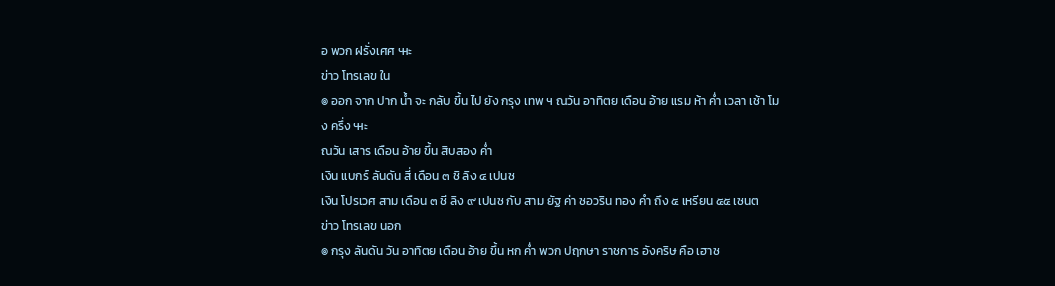อ พวก ฝรั่งเศศ ๚ะ
ข่าว โทรเลข ใน
๏ ออก จาก ปาก น้ำ จะ กลับ ขึ้น ไป ยัง กรุง เทพ ฯ ณวัน อาทิตย เดือน อ้าย แรม ห้า ค่ำ เวลา เช้า โมง ครึ่ง ๚ะ
ณวัน เสาร เดือน อ้าย ขึ้น สิบสอง ค่ำ
เงิน แบกร์ ลันดัน สี่ เดือน ๓ ชิ ลิง ๔ เปนซ
เงิน โปรเวศ สาม เดือน ๓ ชี ลิง ๙ เปนซ กับ สาม ยัฐ ค่า ซอวริน ทอง คำ ถึง ๕ เหรียน ๕๕ เซนต
ข่าว โทรเลข นอก
๏ กรุง ลันดัน วัน อาทิตย เดือน อ้าย ขึ้น หก ค่ำ พวก ปฤกษา ราชการ อังคริษ คือ เฮาซ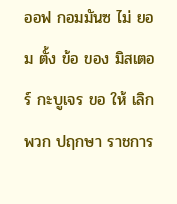ออฟ กอมมันซ ไม่ ยอม ตั้ง ข้อ ของ มิสเตอร์ กะบูเจร ขอ ให้ เลิก พวก ปฤกษา ราชการ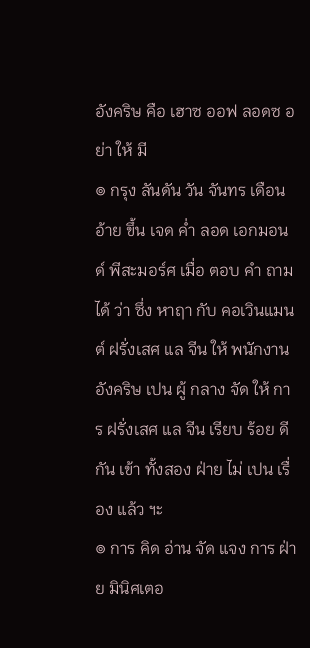อังคริษ คือ เฮาซ ออฟ ลอดซ อย่า ให้ มี
๏ กรุง ลันดัน วัน จันทร เดือน อ้าย ขึ้น เจด ค่ำ ลอด เอกมอนด์ พีสะมอร์ศ เมื่อ ตอบ คำ ถาม ได้ ว่า ซึ่ง หาฤา กับ คอเวินแมนต์ ฝรั่งเสศ แล จีน ให้ พนักงาน อังคริษ เปน ผู้ กลาง จัด ให้ การ ฝรั่งเสศ แล จีน เรียบ ร้อย ดี กัน เข้า ทั้งสอง ฝ่าย ไม่ เปน เรื่อง แล้ว ฯะ
๏ การ คิด อ่าน จัด แจง การ ฝ่าย มินิศเตอ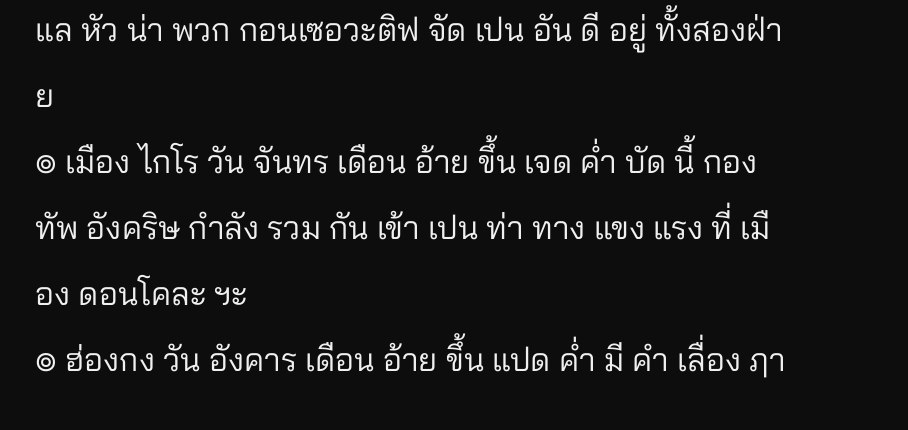แล หัว น่า พวก กอนเซอวะติฟ จัด เปน อัน ดี อยู่ ทั้งสองฝ่าย
๏ เมือง ไกโร วัน จันทร เดือน อ้าย ขึ้น เจด ค่ำ บัด นี้ กองทัพ อังคริษ กำลัง รวม กัน เข้า เปน ท่า ทาง แขง แรง ที่ เมือง ดอนโคละ ฯะ
๏ ฮ่องกง วัน อังคาร เดือน อ้าย ขึ้น แปด ค่ำ มี คำ เลื่อง ฦา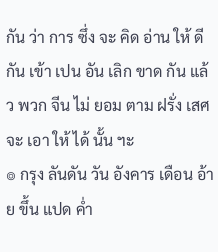กัน ว่า การ ซึ่ง จะ คิด อ่าน ให้ ดี กัน เข้า เปน อัน เลิก ขาด กัน แล้ว พวก จีน ไม่ ยอม ตาม ฝรั่ง เสศ จะ เอา ให้ ได้ นั้น ฯะ
๏ กรุง ลันดัน วัน อังคาร เดือน อ้าย ขึ้น แปด ค่ำ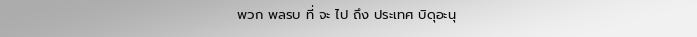พวก พลรบ ที่ จะ ไป ถึง ประเทศ บิดุอะนุ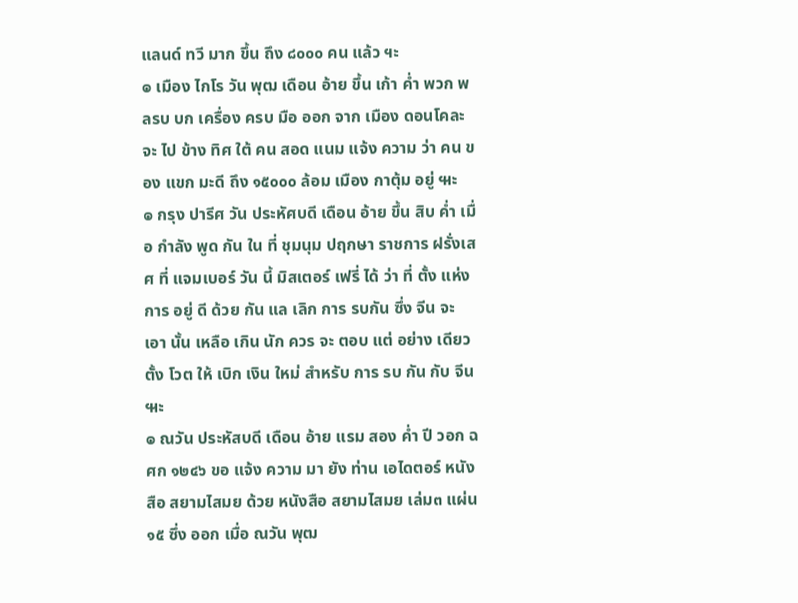แลนด์ ทวี มาก ขึ้น ถึง ๘๐๐๐ คน แล้ว ฯะ
๏ เมือง ไกโร วัน พุฒ เดือน อ้าย ขึ้น เก้า ค่ำ พวก พลรบ บก เครื่อง ครบ มือ ออก จาก เมือง ดอนโคละ จะ ไป ข้าง ทิศ ใต้ คน สอด แนม แจ้ง ความ ว่า คน ของ แขก มะดี ถึง ๑๕๐๐๐ ล้อม เมือง กาตุ้ม อยู่ ๚ะ
๏ กรุง ปารีศ วัน ประหัศบดี เดือน อ้าย ขึ้น สิบ ค่ำ เมื่อ กำลัง พูด กัน ใน ที่ ชุมนุม ปฤกษา ราชการ ฝรั่งเสศ ที่ แจมเบอร์ วัน นี้ มิสเตอร์ เฟรี่ ได้ ว่า ที่ ตั้ง แห่ง การ อยู่ ดี ด้วย กัน แล เลิก การ รบกัน ซึ่ง จีน จะ เอา นั้น เหลือ เกิน นัก ควร จะ ตอบ แต่ อย่าง เดียว ตั้ง โวต ให้ เบิก เงิน ใหม่ สำหรับ การ รบ กัน กับ จีน ๚ะ
๏ ณวัน ประหัสบดี เดือน อ้าย แรม สอง ค่ำ ปี วอก ฉศก ๑๒๔๖ ขอ แจ้ง ความ มา ยัง ท่าน เอไดตอร์ หนัง สือ สยามไสมย ด้วย หนังสือ สยามไสมย เล่ม๓ แผ่น ๑๕ ซึ่ง ออก เมื่อ ณวัน พุฒ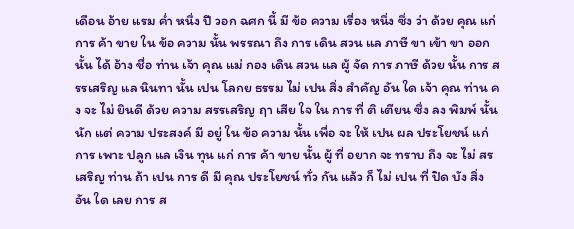เดือน อ้าย แรม ค่ำ หนึ่ง ปี วอก ฉศก นี้ มี ข้อ ความ เรื่อง หนึ่ง ซึ่ง ว่า ด้วย คุณ แก่ การ ค้า ขาย ใน ข้อ ความ นั้น พรรณา ถึง การ เดิน สวน แล ภาษี ขา เข้า ขา ออก นั้น ได้ อ้าง ชื่อ ท่าน เจ้า คุณ แม่ กอง เดิน สวน แล ผู้ จัด การ ภาษี ด้วย นั้น การ สรรเสริญ แล นินทา นั้น เปน โลกย ธรรม ไม่ เปน สิ่ง สำคัญ อัน ใด เจ้า คุณ ท่าน คง จะ ไม่ ยินดี ด้วย ความ สรรเสริญ ฤา เสีย ใจ ใน การ ที่ ติ เตียน ซึ่ง ลง พิมพ์ นั้น นัก แต่ ความ ประสงค์ มี อยู่ ใน ข้อ ความ นั้น เพื่อ จะ ให้ เปน ผล ประโยชน์ แก่ การ เพาะ ปลูก แล เงิน ทุน แก่ การ ค้า ขาย นั้น ผู้ ที่ อยาก จะ ทราบ ถึง จะ ไม่ สรเสริญ ท่าน ถ้า เปน การ ดี มี คุณ ประโยชน์ ทั่ว กัน แล้ว ก็ ไม่ เปน ที่ ปิด บัง สิ่ง อัน ใด เลย การ ส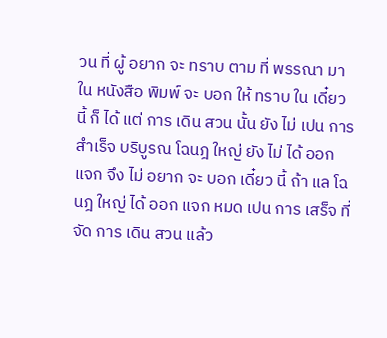วน ที่ ผู้ อยาก จะ ทราบ ตาม ที่ พรรณา มา ใน หนังสือ พิมพ์ จะ บอก ให้ ทราบ ใน เดี๋ยว นี้ ก็ ได้ แต่ การ เดิน สวน นั้น ยัง ไม่ เปน การ สำเร็จ บริบูรณ โฉนฎ ใหญ่ ยัง ไม่ ได้ ออก แจก จึง ไม่ อยาก จะ บอก เดี๋ยว นี้ ถ้า แล โฉนฎ ใหญ่ ได้ ออก แจก หมด เปน การ เสร็จ ที่ จัด การ เดิน สวน แล้ว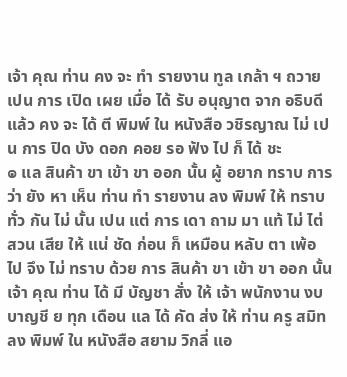เจ้า คุณ ท่าน คง จะ ทำ รายงาน ทูล เกล้า ฯ ถวาย เปน การ เปิด เผย เมื่อ ได้ รับ อนุญาต จาก อธิบดี แล้ว คง จะ ได้ ตี พิมพ์ ใน หนังสือ วชิรญาณ ไม่ เปน การ ปิด บัง ดอก คอย รอ ฟัง ไป ก็ ได้ ชะ
๏ แล สินค้า ขา เข้า ขา ออก นั้น ผู้ อยาก ทราบ การ ว่า ยัง หา เห็น ท่าน ทำ รายงาน ลง พิมพ์ ให้ ทราบ ทั่ว กัน ไม่ นั้น เปน แต่ การ เดา ถาม มา แท้ ไม่ ไต่ สวน เสีย ให้ แน่ ชัด ก่อน ก็ เหมือน หลับ ตา เพ้อ ไป จึง ไม่ ทราบ ด้วย การ สินค้า ขา เข้า ขา ออก นั้น เจ้า คุณ ท่าน ได้ มี บัญชา สั่ง ให้ เจ้า พนักงาน งบ บาญชี ย ทุก เดือน แล ได้ คัด ส่ง ให้ ท่าน ครู สมิท ลง พิมพ์ ใน หนังสือ สยาม วิกลี่ แอ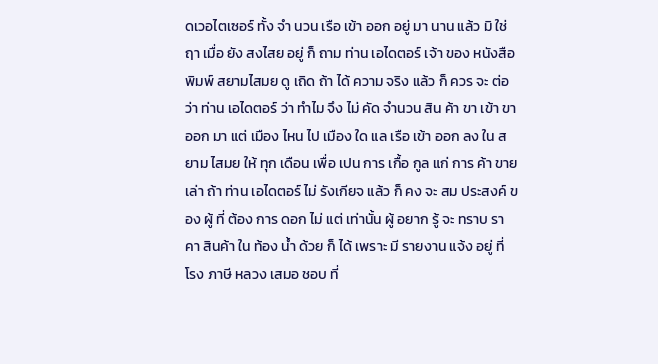ดเวอไตเซอร์ ทั้ง จำ นวน เรือ เข้า ออก อยู่ มา นาน แล้ว มิ ใช่ ฤา เมื่อ ยัง สงไสย อยู่ ก็ ถาม ท่าน เอไดตอร์ เจ้า ของ หนังสือ พิมพ์ สยามไสมย ดู เถิด ถ้า ได้ ความ จริง แล้ว ก็ ควร จะ ต่อ ว่า ท่าน เอไดตอร์ ว่า ทำไม จึง ไม่ คัด จำนวน สิน ค้า ขา เข้า ขา ออก มา แต่ เมือง ไหน ไป เมือง ใด แล เรือ เข้า ออก ลง ใน สยาม ไสมย ให้ ทุก เดือน เพื่อ เปน การ เกื้อ กูล แก่ การ ค้า ขาย เล่า ถ้า ท่าน เอไดตอร์ ไม่ รังเกียจ แล้ว ก็ คง จะ สม ประสงค์ ของ ผู้ ที่ ต้อง การ ดอก ไม่ แต่ เท่านั้น ผู้ อยาก รู้ จะ ทราบ ราคา สินค้า ใน ท้อง น้ำ ด้วย ก็ ได้ เพราะ มี รายงาน แจ้ง อยู่ ที่ โรง ภาษี หลวง เสมอ ชอบ ที่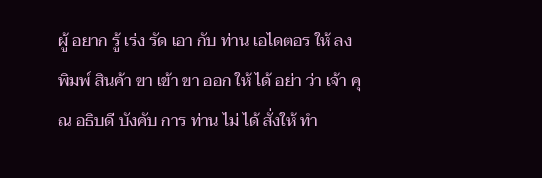ผู้ อยาก รู้ เร่ง รัด เอา กับ ท่าน เอไดตอร ให้ ลง พิมพ์ สินค้า ขา เข้า ขา ออก ให้ ได้ อย่า ว่า เจ้า คุณ อธิบดี บังคับ การ ท่าน ไม่ ได้ สั่งให้ ทำ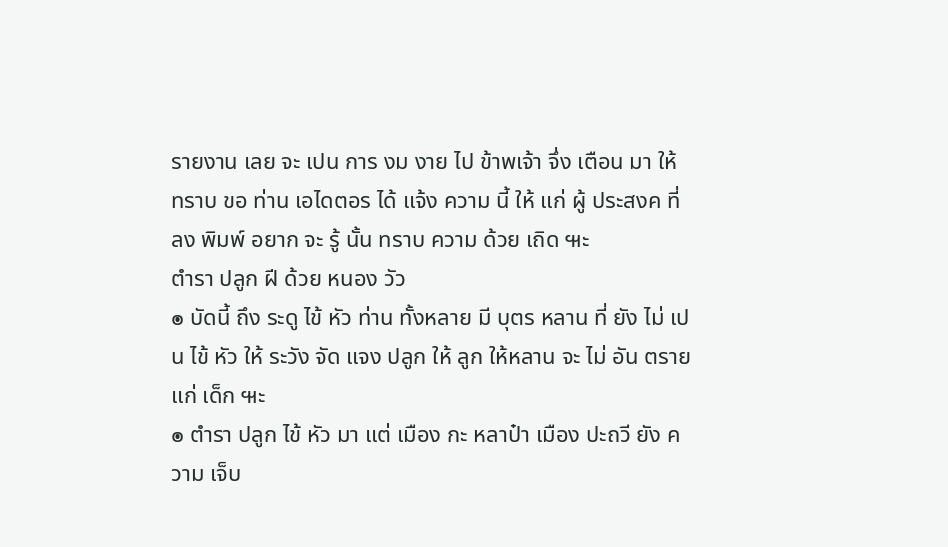รายงาน เลย จะ เปน การ งม งาย ไป ข้าพเจ้า จึ่ง เตือน มา ให้ ทราบ ขอ ท่าน เอไดตอร ได้ แจ้ง ความ นี้ ให้ แก่ ผู้ ประสงค ที่ ลง พิมพ์ อยาก จะ รู้ นั้น ทราบ ความ ด้วย เถิด ๚ะ
ตำรา ปลูก ฝี ด้วย หนอง วัว
๏ บัดนี้ ถึง ระดู ไข้ หัว ท่าน ทั้งหลาย มี บุตร หลาน ที่ ยัง ไม่ เปน ไข้ หัว ให้ ระวัง จัด แจง ปลูก ให้ ลูก ให้หลาน จะ ไม่ อัน ตราย แก่ เด็ก ๚ะ
๏ ตำรา ปลูก ไข้ หัว มา แต่ เมือง กะ หลาป๋า เมือง ปะถวี ยัง ความ เจ็บ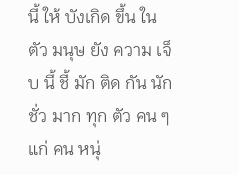นี้ ให้ บังเกิด ขึ้น ใน ตัว มนุษ ยัง ความ เจ็บ นี้ ชี้ มัก ติด กัน นัก ชั่ว มาก ทุก ตัว คน ๆ แก่ คน หนุ่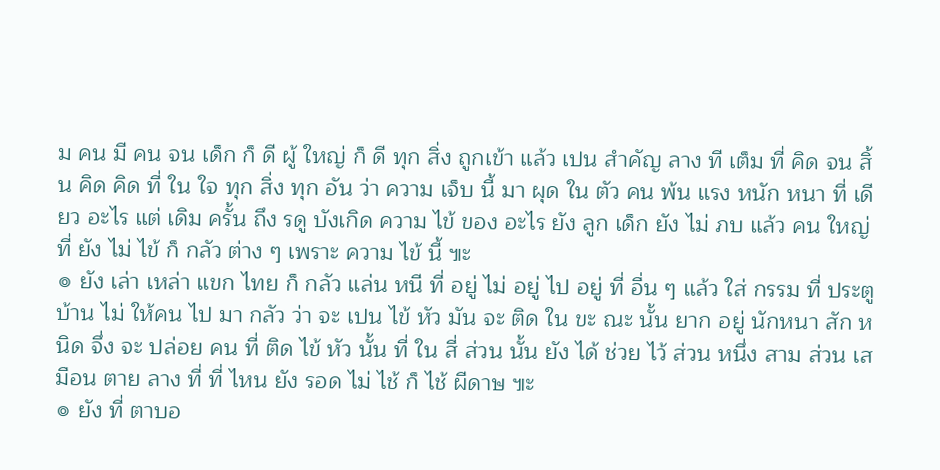ม คน มี คน จน เด็ก ก็ ดี ผู้ ใหญ่ ก็ ดี ทุก สิ่ง ถูกเข้า แล้ว เปน สำคัญ ลาง ที เต็ม ที่ คิด จน สิ้น คิด คิด ที่ ใน ใจ ทุก สิ่ง ทุก อัน ว่า ความ เจ็บ นี้ มา ผุด ใน ตัว คน พ้น แรง หนัก หนา ที่ เดียว อะไร แต่ เดิม ครั้น ถึง รดู บังเกิด ความ ไข้ ของ อะไร ยัง ลูก เด็ก ยัง ไม่ ภบ แล้ว คน ใหญ่ ที่ ยัง ไม่ ไข้ ก็ กลัว ต่าง ๆ เพราะ ความ ไข้ นี้ ๚ะ
๏ ยัง เล่า เหล่า แขก ไทย ก็ กลัว แล่น หนี ที่ อยู่ ไม่ อยู่ ไป อยู่ ที่ อื่น ๆ แล้ว ใส่ กรรม ที่ ประตู บ้าน ไม่ ให้คน ไป มา กลัว ว่า จะ เปน ไข้ หัว มัน จะ ติด ใน ขะ ณะ นั้น ยาก อยู่ นักหนา สัก หนิด จึ่ง จะ ปล่อย คน ที่ ติด ไข้ หัว นั้น ที่ ใน สี่ ส่วน นั้น ยัง ได้ ช่วย ไว้ ส่วน หนึ่ง สาม ส่วน เสมือน ตาย ลาง ที่ ที่ ไหน ยัง รอด ไม่ ไช้ ก็ ไช้ ผีดาษ ๚ะ
๏ ยัง ที่ ตาบอ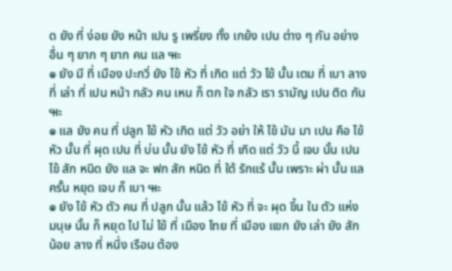ด ยัง ที่ ง่อย ยัง หน้า เปน รู เพรี่ยง ทั้ง เกย้ง เปน ต่าง ๆ กัน อย่าง อื่น ๆ ยาก ๆ ยาก คน แล ๚ะ
๏ ยัง มี ที่ เมือง ปะกวิ่ ยัง ไข้ หัว ที่ เกิด แต่ วัว ไข้ นั้น เตม ที่ เบา ลาง ที่ เล่า ที่ เปน หน้า กลัว คน เหน ก็ ตก ใจ กลัว เรา รามัญ เปน ติด กัน ๚ะ
๏ แล ยัง คน ที่ ปลูก ไข้ หัว เกิด แต่ วัว อย่า ให้ ไข้ มัน มา เปน คือ ไข้ หัว นั้น ที่ ผุด เปน ที่ บ่น นั้น ยัง ไข้ หัว ที่ เกิด แต่ วัว นี้ เจบ นั้น เปน ไข้ สัก หนิด ยัง แล จะ ฟก สัก หนิด ที่ ใต้ รักแร้ นั้น เพราะ ผ่า นั้น แล ครั้น หยุด เจบ ก็ เบา ๚ะ
๏ ยัง ไข้ หัว ตัว คน ที่ ปลูก นั้น แล้ว ไข้ หัว ที่ จะ ผุด ขึ้น ใน ตัว แห่ง มนุษ นั้น ก็ หยุด ไป ไม่ ไข้ ที่ เมือง ไทย ที่ เมือง แขก ยัง เล่า ยัง สัก น้อย ลาง ที่ หนึ่ง เรือน ต้อง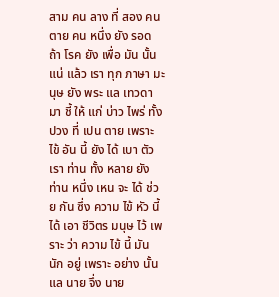สาม คน ลาง ที่ สอง คน ตาย คน หนึ่ง ยัง รอด ถ้า โรค ยัง เพื่อ มัน นั้น แน่ แล้ว เรา ทุก ภาษา มะนุษ ยัง พระ แล เทวดา มา ชี้ ให้ แก่ บ่าว ไพร่ ทั้ง ปวง ที่ เปน ตาย เพราะ ไข้ อัน นี้ ยัง ได้ เบา ตัว เรา ท่าน ทั้ง หลาย ยัง ท่าน หนึ่ง เหน จะ ได้ ช่วย กัน ซึ่ง ความ ไข้ หัว นี้ ได้ เอา ชีวิตร มนุษ ไว้ เพราะ ว่า ความ ไข้ นี้ มัน นัก อยู่ เพราะ อย่าง นั้น แล นาย จึ่ง นาย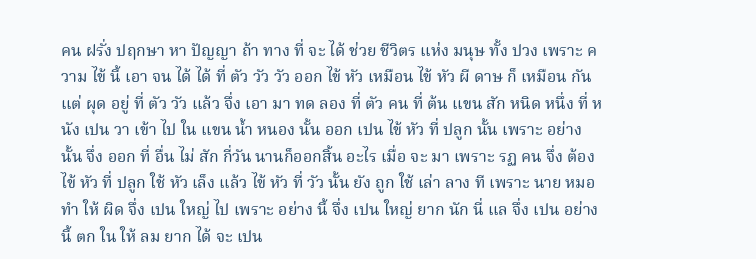คน ฝรั่ง ปฤกษา หา ปัญญา ถ้า ทาง ที่ จะ ได้ ช่วย ชีวิตร แห่ง มนุษ ทั้ง ปวง เพราะ ความ ไข้ นี้ เอา จน ได้ ได้ ที่ ตัว วัว วัว ออก ไข้ หัว เหมือน ไข้ หัว ผี ดาษ ก็ เหมือน กัน แต่ ผุด อยู่ ที่ ตัว วัว แล้ว จึ่ง เอา มา ทด ลอง ที่ ตัว คน ที่ ต้น แขน สัก หนิด หนึ่ง ที่ หนัง เปน วา เข้า ไป ใน แขน น้ำ หนอง นั้น ออก เปน ไข้ หัว ที่ ปลูก นั้น เพราะ อย่าง นั้น จึ่ง ออก ที่ อื่น ไม่ สัก กี่วัน นานก็ออกสิ้น อะไร เมื่อ จะ มา เพราะ รฏ คน จึ่ง ต้อง ไข้ หัว ที่ ปลูก ใช้ หัว เล็ง แล้ว ไข้ หัว ที่ วัว นั้น ยัง ถูก ใช้ เล่า ลาง ที เพราะ นาย หมอ ทำ ให้ ผิด จึ่ง เปน ใหญ่ ไป เพราะ อย่าง นี้ จึ่ง เปน ใหญ่ ยาก นัก นี่ แล จึ่ง เปน อย่าง นี้ ตก ใน ให้ ลม ยาก ได้ จะ เปน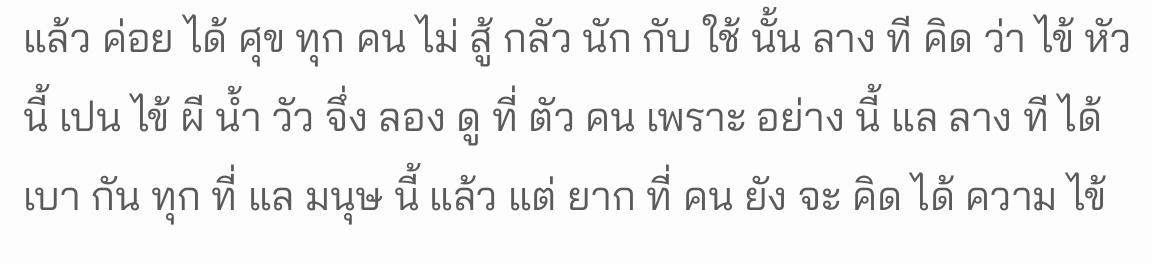แล้ว ค่อย ได้ ศุข ทุก คน ไม่ สู้ กลัว นัก กับ ใช้ นั้น ลาง ที คิด ว่า ไข้ หัว นี้ เปน ไข้ ผี น้ำ วัว จึ่ง ลอง ดู ที่ ตัว คน เพราะ อย่าง นี้ แล ลาง ที ได้ เบา กัน ทุก ที่ แล มนุษ นี้ แล้ว แต่ ยาก ที่ คน ยัง จะ คิด ได้ ความ ไข้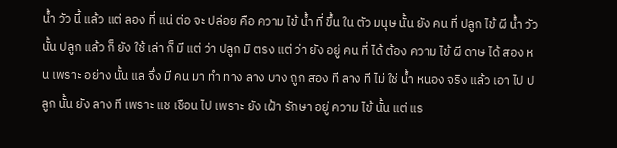น้ำ วัว นี้ แล้ว แต่ ลอง ที่ แน่ ต่อ จะ ปล่อย คือ ความ ไข้ น้ำ ที่ ขึ้น ใน ตัว มนุษ นั้น ยัง คน ที่ ปลูก ไข้ ผี น้ำ วัว นั้น ปลูก แล้ว ก็ ยัง ใช้ เล่า ก็ มี แต่ ว่า ปลูก มิ ตรง แต่ ว่า ยัง อยู่ คน ที่ ได้ ต้อง ความ ไข้ ผี ดาษ ได้ สอง หน เพราะ อย่าง นั้น แล จึ่ง มี คน มา ทำ ทาง ลาง บาง ถูก สอง ที ลาง ที ไม่ ใช่ น้ำ หนอง จริง แล้ว เอา ไป ปลูก นั้น ยัง ลาง ที เพราะ แช เชือน ไป เพราะ ยัง เฝ้า รักษา อยู่ ความ ไข้ นั้น แต่ แร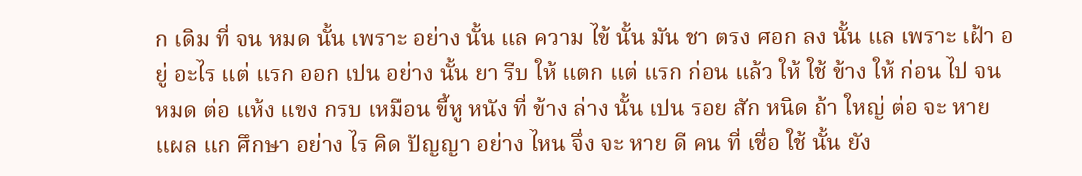ก เดิม ที่ จน หมด นั้น เพราะ อย่าง นั้น แล ความ ไข้ นั้น มัน ชา ตรง ศอก ลง นั้น แล เพราะ เฝ้า อยู่ อะไร แต่ แรก ออก เปน อย่าง นั้น ยา รีบ ให้ แตก แต่ แรก ก่อน แล้ว ให้ ใช้ ข้าง ให้ ก่อน ไป จน หมด ต่อ แห้ง แขง กรบ เหมือน ขี้หู หนัง ที่ ข้าง ล่าง นั้น เปน รอย สัก หนิด ถ้า ใหญ่ ต่อ จะ หาย แผล แก ศึกษา อย่าง ไร คิด ปัญญา อย่าง ไหน จึ่ง จะ หาย ดี คน ที่ เชื่อ ใช้ นั้น ยัง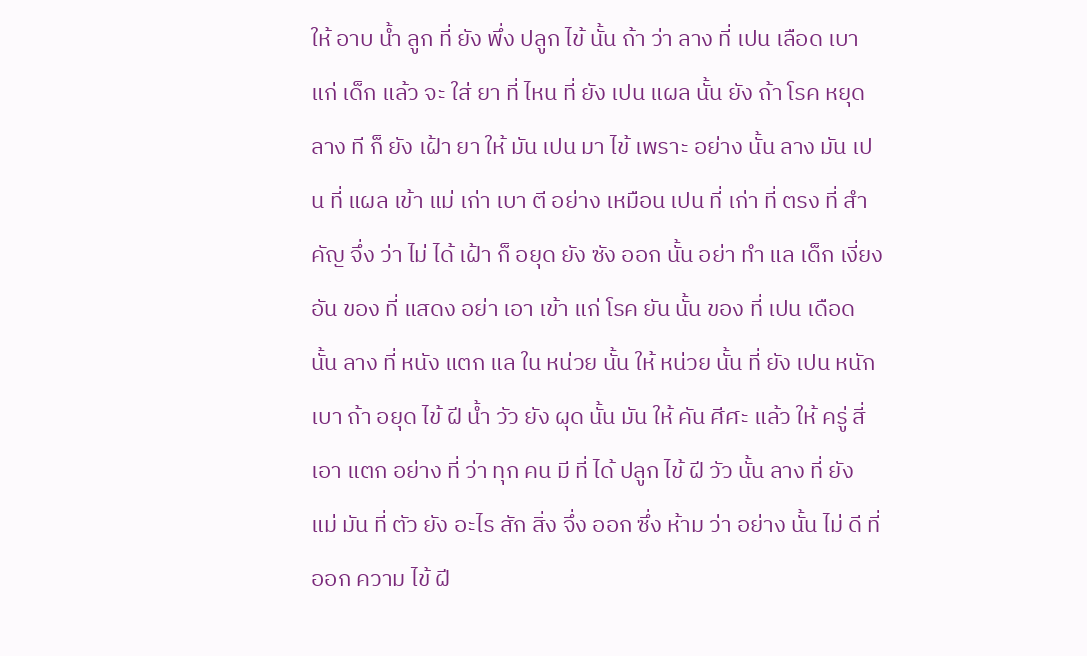ให้ อาบ น้ำ ลูก ที่ ยัง พึ่ง ปลูก ไข้ นั้น ถ้า ว่า ลาง ที่ เปน เลือด เบา แก่ เด็ก แล้ว จะ ใส่ ยา ที่ ไหน ที่ ยัง เปน แผล นั้น ยัง ถ้า โรค หยุด ลาง ที ก็ ยัง เฝ้า ยา ให้ มัน เปน มา ไข้ เพราะ อย่าง นั้น ลาง มัน เปน ที่ แผล เข้า แม่ เก่า เบา ตี อย่าง เหมือน เปน ที่ เก่า ที่ ตรง ที่ สำคัญ จึ่ง ว่า ไม่ ได้ เฝ้า ก็ อยุด ยัง ซัง ออก นั้น อย่า ทำ แล เด็ก เงี่ยง อัน ของ ที่ แสดง อย่า เอา เข้า แก่ โรค ยัน นั้น ของ ที่ เปน เดือด นั้น ลาง ที่ หนัง แตก แล ใน หน่วย นั้น ให้ หน่วย นั้น ที่ ยัง เปน หนัก เบา ถ้า อยุด ไข้ ฝี น้ำ วัว ยัง ผุด นั้น มัน ให้ คัน ศีศะ แล้ว ให้ ครู่ สี่ เอา แตก อย่าง ที่ ว่า ทุก คน มี ที่ ได้ ปลูก ไข้ ฝี วัว นั้น ลาง ที่ ยัง แม่ มัน ที่ ตัว ยัง อะไร สัก สิ่ง จึ่ง ออก ซึ่ง ห้าม ว่า อย่าง นั้น ไม่ ดี ที่ ออก ความ ไข้ ฝี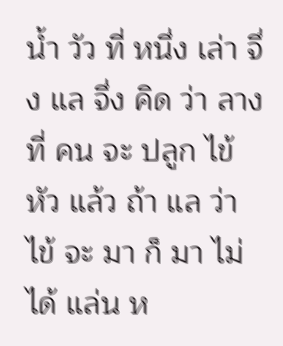น้ำ วัว ที่ หนึ่ง เล่า จึ่ง แล จึ่ง คิด ว่า ลาง ที่ คน จะ ปลูก ไข้ หัว แล้ว ถ้า แล ว่า ไข้ จะ มา ก็ มา ไม่ ได้ แล่น ห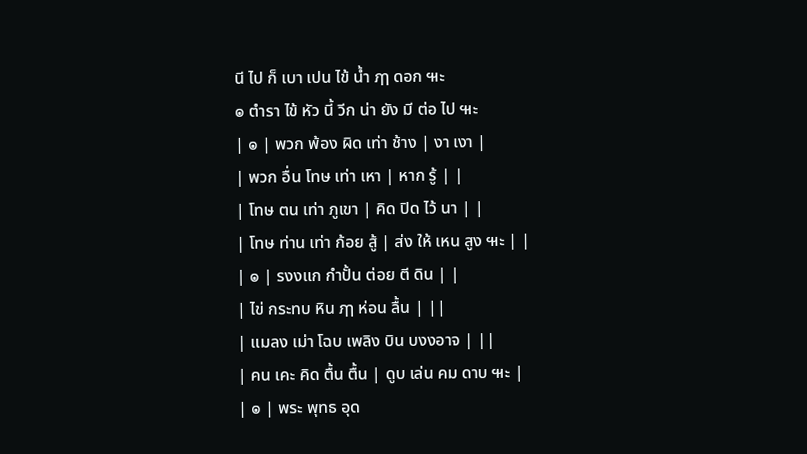นี ไป ก็ เบา เปน ไข้ น้ำ ฦๅ ดอก ๚ะ
๏ ตำรา ไข้ หัว นี้ วีก น่า ยัง มี ต่อ ไป ๚ะ
| ๏ | พวก พ้อง ผิด เท่า ช้าง | งา เงา |
| พวก อื่น โทษ เท่า เหา | หาก รู้ | |
| โทษ ตน เท่า ภูเขา | คิด ปิด ไว้ นา | |
| โทษ ท่าน เท่า ก้อย สู้ | ส่ง ให้ เหน สูง ๚ะ | |
| ๏ | รงงแก กำปั้น ต่อย ตี ดิน | |
| ไข่ กระทบ หิน ฦๅ ห่อน ลื้น | ||
| แมลง เม่า โฉบ เพลิง บิน บงงอาจ | ||
| คน เคะ คิด ตื้น ตื้น | ดูบ เล่น คม ดาบ ๚ะ |
| ๏ | พระ พุทธ อุด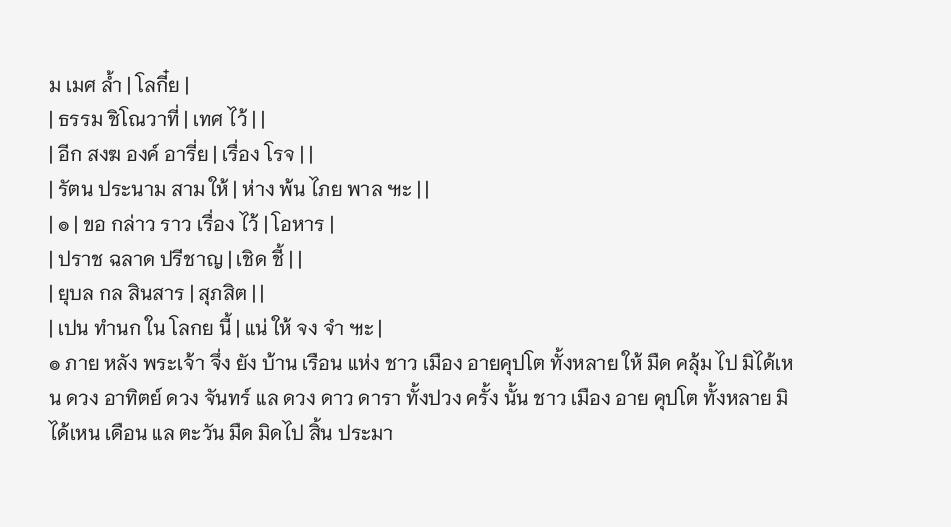ม เมศ ล้ำ | โลกี๋ย |
| ธรรม ชิโณวาที่ | เทศ ไว้ | |
| อีก สงฆ องค์ อารี่ย | เรื่อง โรจ | |
| รัตน ประนาม สาม ให้ | ห่าง พ้น ไภย พาล ๚ะ | |
| ๏ | ขอ กล่าว ราว เรื่อง ไว้ | โอหาร |
| ปราช ฉลาด ปรีชาญ | เชิด ชี้ | |
| ยุบล กล สินสาร | สุภสิต | |
| เปน ทำนก ใน โลกย นี้ | แน่ ให้ จง จำ ๚ะ |
๏ ภาย หลัง พระเจ้า จึ่ง ยัง บ้าน เรือน แห่ง ชาว เมือง อายคุปโต ทั้งหลาย ให้ มืด คลุ้ม ไป มิได้เหน ดวง อาทิตย์ ดวง จันทร์ แล ดวง ดาว ดารา ทั้งปวง ครั้ง นั้น ชาว เมือง อาย คุปโต ทั้งหลาย มิได้เหน เดือน แล ตะวัน มืด มิดไป สิ้น ประมา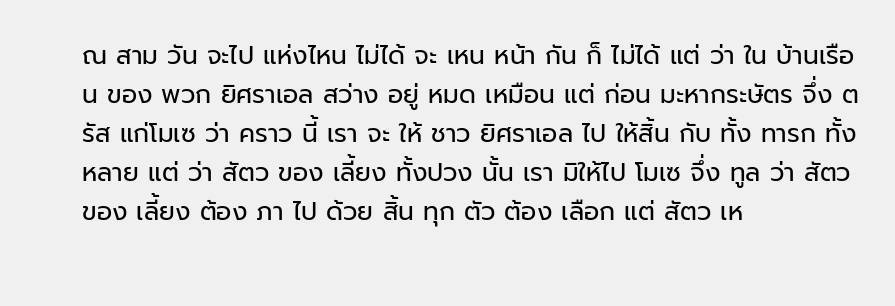ณ สาม วัน จะไป แห่งไหน ไม่ได้ จะ เหน หน้า กัน ก็ ไม่ได้ แต่ ว่า ใน บ้านเรือน ของ พวก ยิศราเอล สว่าง อยู่ หมด เหมือน แต่ ก่อน มะหากระษัตร จึ่ง ตรัส แก่โมเซ ว่า คราว นี้ เรา จะ ให้ ชาว ยิศราเอล ไป ให้สิ้น กับ ทั้ง ทารก ทั้งหลาย แต่ ว่า สัตว ของ เลี้ยง ทั้งปวง นั้น เรา มิให้ไป โมเซ จึ่ง ทูล ว่า สัตว ของ เลี้ยง ต้อง ภา ไป ด้วย สิ้น ทุก ตัว ต้อง เลือก แต่ สัตว เห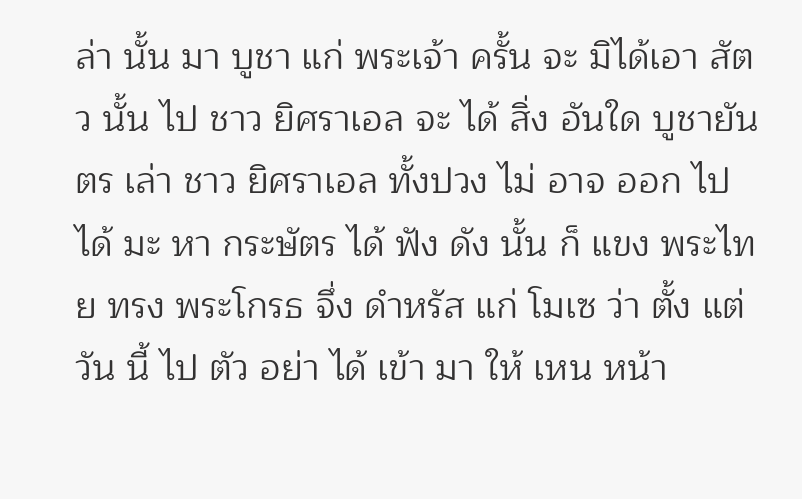ล่า นั้น มา บูชา แก่ พระเจ้า ครั้น จะ มิได้เอา สัตว นั้น ไป ชาว ยิศราเอล จะ ได้ สิ่ง อันใด บูชายันตร เล่า ชาว ยิศราเอล ทั้งปวง ไม่ อาจ ออก ไป ได้ มะ หา กระษัตร ได้ ฟัง ดัง นั้น ก็ แขง พระไทย ทรง พระโกรธ จึ่ง ดำหรัส แก่ โมเซ ว่า ตั้ง แต่ วัน นี้ ไป ตัว อย่า ได้ เข้า มา ให้ เหน หน้า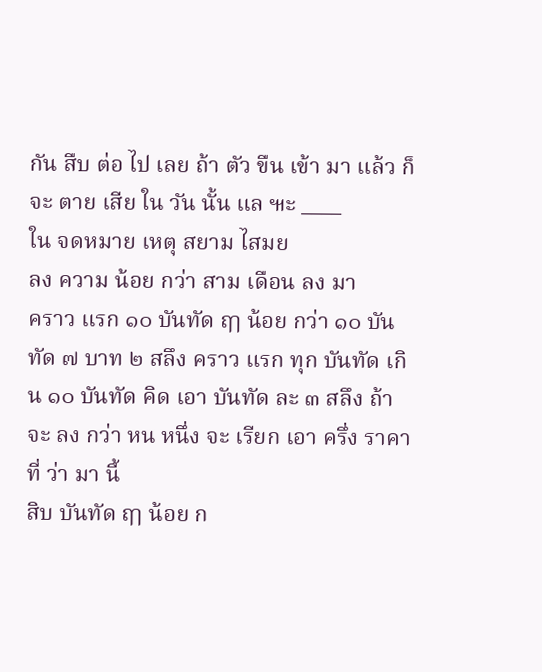กัน สืบ ต่อ ไป เลย ถ้า ตัว ขืน เข้า มา แล้ว ก็ จะ ตาย เสีย ใน วัน นั้น แล ๚ะ ____
ใน จดหมาย เหตุ สยาม ไสมย
ลง ความ น้อย กว่า สาม เดือน ลง มา
คราว แรก ๑๐ บันทัด ฤๅ น้อย กว่า ๑๐ บันทัด ๗ บาท ๒ สลึง คราว แรก ทุก บันทัด เกิน ๑๐ บันทัด คิด เอา บันทัด ละ ๓ สลึง ถ้า จะ ลง กว่า หน หนึ่ง จะ เรียก เอา ครึ่ง ราคา ที่ ว่า มา นี้
สิบ บันทัด ฤๅ น้อย ก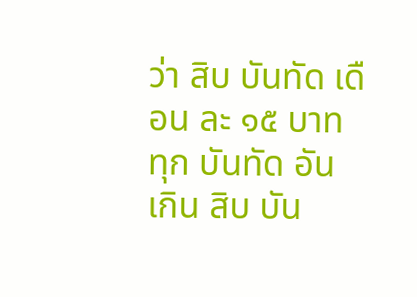ว่า สิบ บันทัด เดือน ละ ๑๕ บาท
ทุก บันทัด อัน เกิน สิบ บัน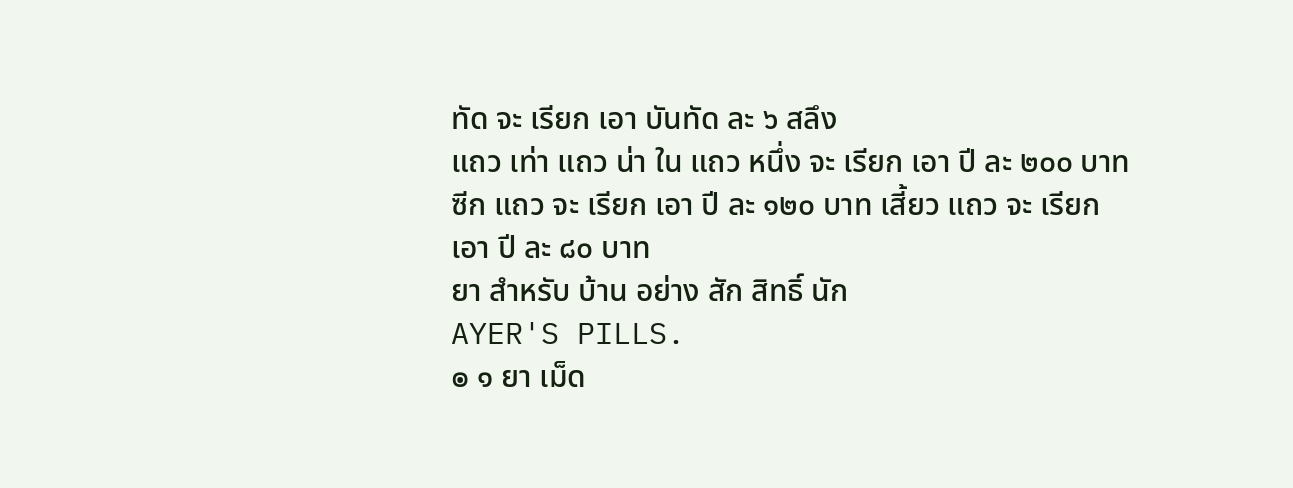ทัด จะ เรียก เอา บันทัด ละ ๖ สลึง
แถว เท่า แถว น่า ใน แถว หนึ่ง จะ เรียก เอา ปี ละ ๒๐๐ บาท ซีก แถว จะ เรียก เอา ปี ละ ๑๒๐ บาท เสี้ยว แถว จะ เรียก เอา ปี ละ ๘๐ บาท
ยา สำหรับ บ้าน อย่าง สัก สิทธิ์ นัก
AYER'S PILLS.
๏ ๑ ยา เม็ด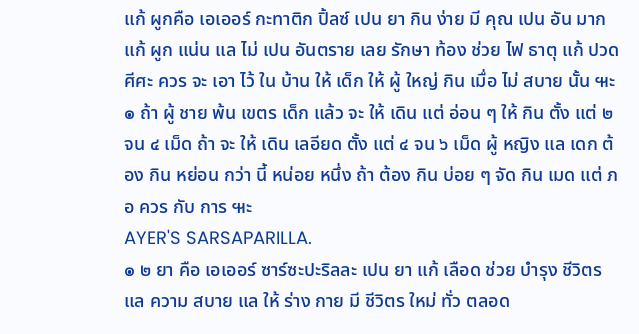แก้ ผูกคือ เอเออร์ กะทาติก ปิ้ลซ์ เปน ยา กิน ง่าย มี คุณ เปน อัน มาก แก้ ผูก แน่น แล ไม่ เปน อันตราย เลย รักษา ท้อง ช่วย ไฟ ธาตุ แก้ ปวด ศีศะ ควร จะ เอา ไว้ ใน บ้าน ให้ เด็ก ให้ ผู้ ใหญ่ กิน เมื่อ ไม่ สบาย นั้น ๚ะ
๏ ถ้า ผู้ ชาย พ้น เขตร เด็ก แล้ว จะ ให้ เดิน แต่ อ่อน ๆ ให้ กิน ตั้ง แต่ ๒ จน ๔ เม็ด ถ้า จะ ให้ เดิน เลอียด ตั้ง แต่ ๔ จน ๖ เม็ด ผู้ หญิง แล เดก ต้อง กิน หย่อน กว่า นี้ หน่อย หนึ่ง ถ้า ต้อง กิน บ่อย ๆ จัด กิน เมด แต่ ภอ ควร กับ การ ๚ะ
AYER'S SARSAPARILLA.
๏ ๒ ยา คือ เอเออร์ ซาร์ซะปะริลละ เปน ยา แก้ เลือด ช่วย บำรุง ชีวิตร แล ความ สบาย แล ให้ ร่าง กาย มี ชีวิตร ใหม่ ทั่ว ตลอด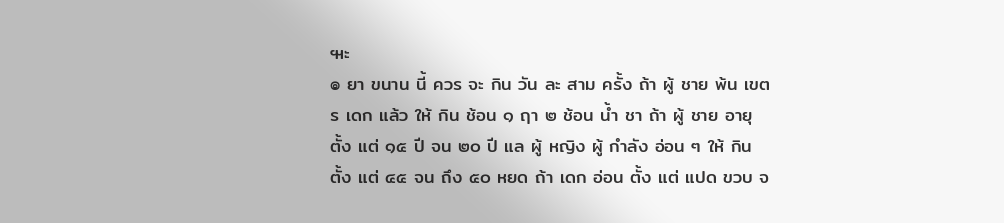๚ะ
๏ ยา ขนาน นี้ ควร จะ กิน วัน ละ สาม ครั้ง ถ้า ผู้ ชาย พ้น เขตร เดก แล้ว ให้ กิน ช้อน ๑ ฤา ๒ ช้อน น้ำ ชา ถ้า ผู้ ชาย อายุ ตั้ง แต่ ๑๕ ปี จน ๒๐ ปี แล ผู้ หญิง ผู้ กำลัง อ่อน ๆ ให้ กิน ตั้ง แต่ ๔๕ จน ถึง ๕๐ หยด ถ้า เดก อ่อน ตั้ง แต่ แปด ขวบ จ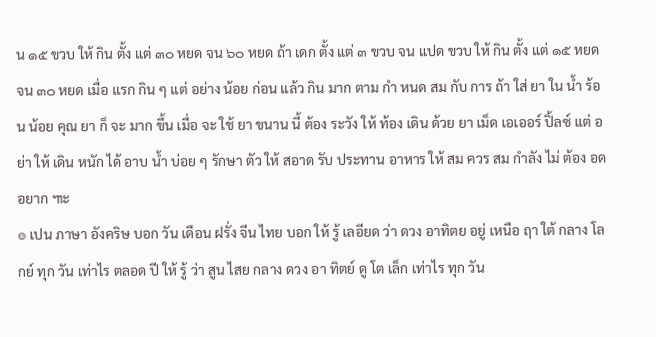น ๑๕ ขวบ ให้ กิน ตั้ง แต่ ๓๐ หยด จน ๖๐ หยด ถ้า เดก ตั้ง แต่ ๓ ขวบ จน แปด ขวบ ให้ กิน ตั้ง แต่ ๑๕ หยด จน ๓๐ หยด เมื่อ แรก กิน ๆ แต่ อย่าง น้อย ก่อน แล้ว กิน มาก ตาม กำ หนด สม กับ การ ถ้า ใส่ ยา ใน น้ำ ร้อน น้อย คุณ ยา ก็ จะ มาก ขึ้น เมื่อ จะ ใช้ ยา ขนาน นี้ ต้อง ระวัง ให้ ท้อง เดิน ด้วย ยา เม็ด เอเออร์ ปิ้ลซ์ แต่ อย่า ให้ เดิน หนัก ได้ อาบ น้ำ บ่อย ๆ รักษา ตัว ให้ สอาด รับ ประทาน อาหาร ให้ สม ควร สม กำลัง ไม่ ต้อง อด อยาก ๚ะ
๏ เปน ภาษา อังคริษ บอก วัน เดือน ฝรั่ง จีน ไทย บอก ให้ รู้ เลอียด ว่า ดวง อาทิตย อยู่ เหนือ ฤา ใต้ กลาง โลกย์ ทุก วัน เท่าไร ตลอด ปี ให้ รู้ ว่า สูน ไสย กลาง ดวง อา ทิตย์ ดู โต เล็ก เท่าไร ทุก วัน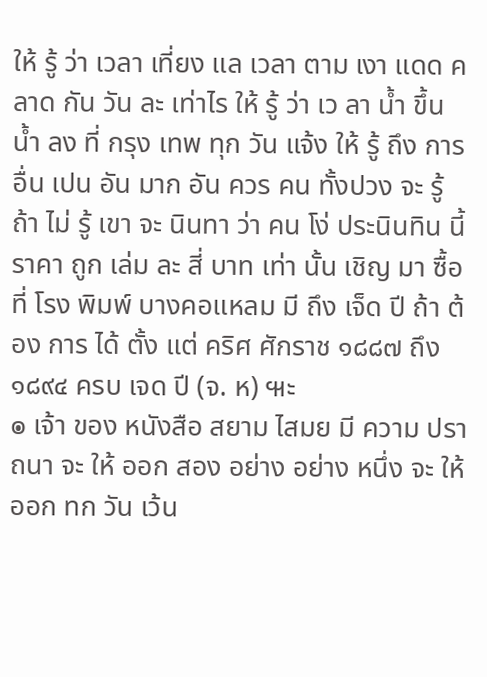ให้ รู้ ว่า เวลา เที่ยง แล เวลา ตาม เงา แดด คลาด กัน วัน ละ เท่าไร ให้ รู้ ว่า เว ลา น้ำ ขึ้น น้ำ ลง ที่ กรุง เทพ ทุก วัน แจ้ง ให้ รู้ ถึง การ อื่น เปน อัน มาก อัน ควร คน ทั้งปวง จะ รู้ ถ้า ไม่ รู้ เขา จะ นินทา ว่า คน โง่ ประนินทิน นี้ ราคา ถูก เล่ม ละ สี่ บาท เท่า นั้น เชิญ มา ซื้อ ที่ โรง พิมพ์ บางคอแหลม มี ถึง เจ็ด ปี ถ้า ต้อง การ ได้ ตั้ง แต่ คริศ ศักราช ๑๘๘๗ ถึง ๑๘๙๔ ครบ เจด ปี (จ. ห) ๚ะ
๏ เจ้า ของ หนังสือ สยาม ไสมย มี ความ ปราถนา จะ ให้ ออก สอง อย่าง อย่าง หนึ่ง จะ ให้ ออก ทก วัน เว้น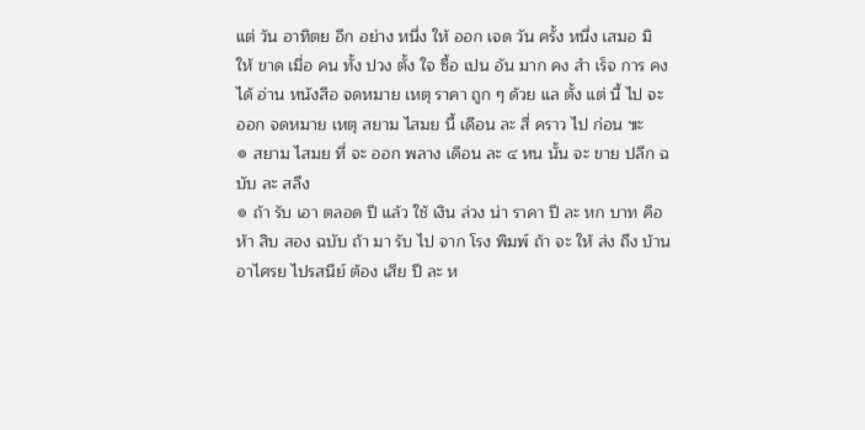แต่ วัน อาทิตย อีก อย่าง หนึ่ง ให้ ออก เจด วัน ครั้ง หนึ่ง เสมอ มิ ให้ ขาด เมื่อ คน ทั้ง ปวง ตั้ง ใจ ซื้อ เปน อัน มาก คง สำ เร็จ การ คง ได้ อ่าน หนังสือ จดหมาย เหตุ ราคา ถูก ๆ ด้วย แล ตั้ง แต่ นี้ ไป จะ ออก จดหมาย เหตุ สยาม ไสมย นี้ เดือน ละ สี่ คราว ไป ก่อน ๚ะ
๏ สยาม ไสมย ที่ จะ ออก พลาง เดือน ละ ๔ หน นั้น จะ ขาย ปลีก ฉบับ ละ สลึง
๏ ถ้า รับ เอา ตลอด ปี แล้ว ใช้ เงิน ล่วง น่า ราคา ปี ละ หก บาท คือ ห้า สิบ สอง ฉบับ ถ้า มา รับ ไป จาก โรง พิมพ์ ถ้า จะ ให้ ส่ง ถึง บ้าน อาไศรย ไปรสนีย์ ต้อง เสีย ปี ละ ห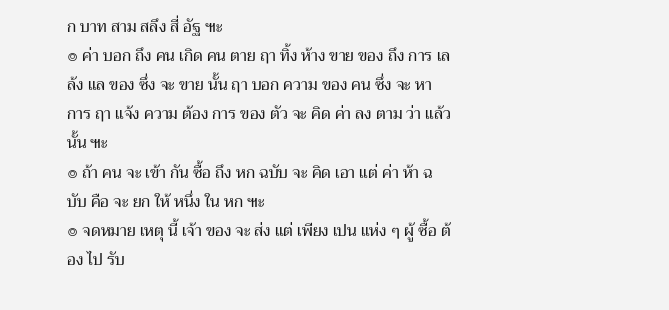ก บาท สาม สลึง สี่ อัฐ ๚ะ
๏ ค่า บอก ถึง คน เกิด คน ตาย ฤา ทิ้ง ห้าง ขาย ของ ถึง การ เลล้ง แล ของ ซึ่ง จะ ขาย นั้น ฤา บอก ความ ของ คน ซึ่ง จะ หา การ ฤา แจ้ง ความ ต้อง การ ของ ตัว จะ คิด ค่า ลง ตาม ว่า แล้ว นั้น ๚ะ
๏ ถ้า คน จะ เข้า กัน ซื้อ ถึง หก ฉบับ จะ คิด เอา แต่ ค่า ห้า ฉบับ คือ จะ ยก ให้ หนึ่ง ใน หก ๚ะ
๏ จดหมาย เหตุ นี้ เจ้า ของ จะ ส่ง แต่ เพียง เปน แห่ง ๆ ผู้ ซื้อ ต้อง ไป รับ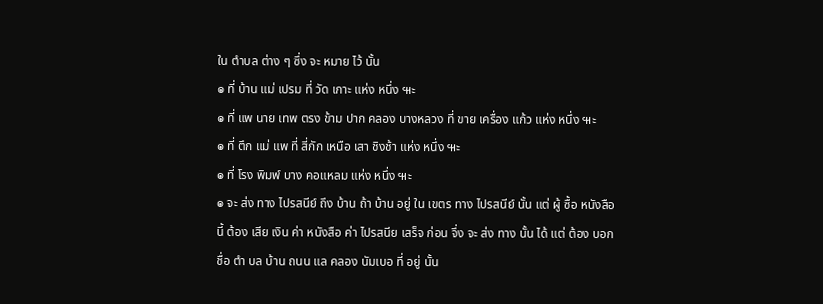ใน ตำบล ต่าง ๆ ซึ่ง จะ หมาย ไว้ นั้น
๏ ที่ บ้าน แม่ เปรม ที่ วัด เกาะ แห่ง หนึ่ง ๚ะ
๏ ที่ แพ นาย เทพ ตรง ข้าม ปาก คลอง บางหลวง ที่ ขาย เครื่อง แก้ว แห่ง หนึ่ง ๚ะ
๏ ที่ ตึก แม่ แพ ที่ สี่กัก เหนือ เสา ชิงช้า แห่ง หนึ่ง ๚ะ
๏ ที่ โรง พิมพ์ บาง คอแหลม แห่ง หนึ่ง ๚ะ
๏ จะ ส่ง ทาง ไปรสนีย์ ถึง บ้าน ถ้า บ้าน อยู่ ใน เขตร ทาง ไปรสนีย์ นั้น แต่ ผู้ ซื้อ หนังสือ นี้ ต้อง เสีย เงิน ค่า หนังสือ ค่า ไปรสนีย เสร็จ ก่อน จึ่ง จะ ส่ง ทาง นั้น ได้ แต่ ต้อง บอก ชื่อ ตำ บล บ้าน ถนน แล คลอง นัมเบอ ที่ อยู่ นั้น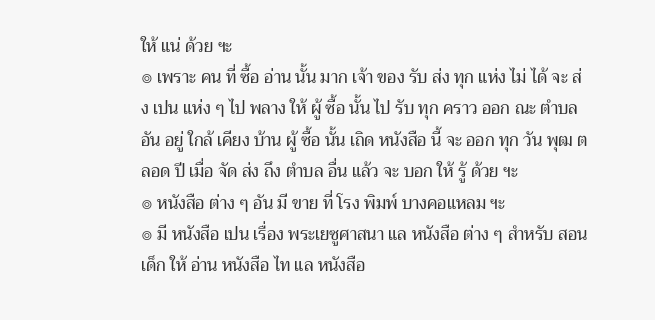ให้ แน่ ด้วย ฯะ
๏ เพราะ คน ที่ ซื้อ อ่าน นั้น มาก เจ้า ของ รับ ส่ง ทุก แห่ง ไม่ ได้ จะ ส่ง เปน แห่ง ๆ ไป พลาง ให้ ผู้ ซื้อ นั้น ไป รับ ทุก คราว ออก ณะ ตำบล อัน อยู่ ใกล้ เคียง บ้าน ผู้ ซื้อ นั้น เถิด หนังสือ นี้ จะ ออก ทุก วัน พุฒ ตลอด ปี เมื่อ จัด ส่ง ถึง ตำบล อื่น แล้ว จะ บอก ให้ รู้ ด้วย ฯะ
๏ หนังสือ ต่าง ๆ อัน มี ขาย ที่ โรง พิมพ์ บางคอแหลม ฯะ
๏ มี หนังสือ เปน เรื่อง พระเยซูศาสนา แล หนังสือ ต่าง ๆ สำหรับ สอน เด็ก ให้ อ่าน หนังสือ ไท แล หนังสือ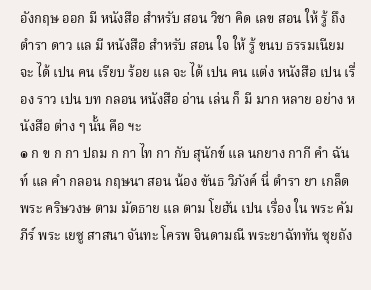อังกฤษ ออก มี หนังสือ สำหรับ สอน วิชา คิด เลข สอน ให้ รู้ ถึง ตำรา ดาว แล มี หนังสือ สำหรับ สอน ใจ ให้ รู้ ขนบ ธรรมเนียม จะ ได้ เปน คน เรียบ ร้อย แล จะ ได้ เปน คน แต่ง หนังสือ เปน เรื่อง ราว เปน บท กลอน หนังสือ อ่าน เล่น ก็ มี มาก หลาย อย่าง หนังสือ ต่าง ๆ นั้น คือ ฯะ
๏ ก ข ก กา ปถม ก กา ไท กา กับ สุนักข์ แล นกยาง กากี คำ ฉันท์ แล คำ กลอน กฤษนา สอน น้อง ขันธ วิภังค์ นี่ ตำรา ยา เกล็ด พระ คริษวงษ ตาม มัดธาย แล ตาม โยฮัน เปน เรื่อง ใน พระ คัมภีร์ พระ เยซู สาสนา จันทะ โครพ จินดามณี พระยาฉัททัน ซุยถัง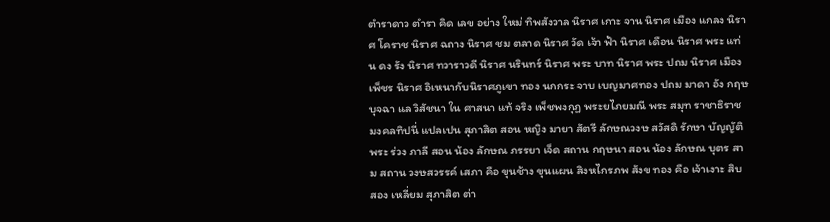ตำราดาว ตำรา คิด เลข อย่าง ใหม่ ทิพสังวาล นิราศ เกาะ จาน นิราศ เมือง แกลง นิราศ โคราช นิราศ ฉถาง นิราศ ชม ตลาด นิราศ วัด เจ้า ฟ้า นิราศ เดือน นิราศ พระ แท่น ดง รัง นิราศ ทวาราวดี นิราศ นรินทร์ นิราศ พระ บาท นิราศ พระ ปถม นิราศ เมือง เพ็ชร นิราศ อิเหนากับนิราศภูเขา ทอง นกกระ จาบ เบญมาศทอง ปถม มาดา อัง กฤษ บุจฉา แล วิสัชนา ใน ศาสนา แท้ จริง เพ็ชพงกุฏ พระยไภยมณี พระ สมุท ราชาธิราช มงคลทิปนี่ แปลเปน สุภาสิต สอน หญิง มายา สัตรี ลักษณวงษ สวัสดิ รักษา บัญญัติพระ ร่วง ภาลี สอน น้อง ลักษณ ภรรยา เจ็ด สถาน กฤษนา สอน น้อง ลักษณ บุตร สาม สถาน วงษสวรรค์ เสภา คือ ขุนช้าง ขุนแผน สิงหไกรภพ สังข ทอง คือ เจ้าเงาะ สิบ สอง เหลี่ยม สุภาสิต ต่า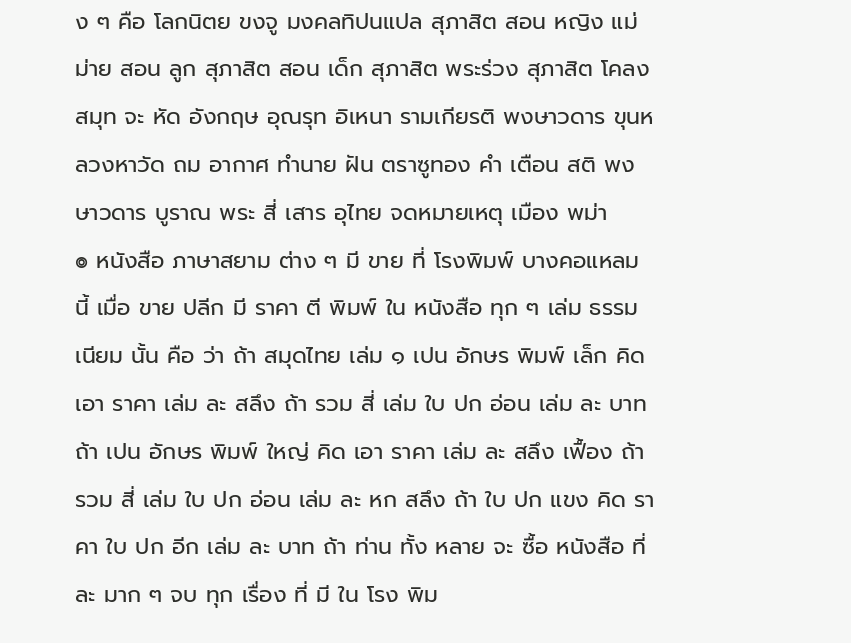ง ๆ คือ โลกนิตย ขงจู มงคลทิปนแปล สุภาสิต สอน หญิง แม่ ม่าย สอน ลูก สุภาสิต สอน เด็ก สุภาสิต พระร่วง สุภาสิต โคลง สมุท จะ หัด อังกฤษ อุณรุท อิเหนา รามเกียรติ พงษาวดาร ขุนหลวงหาวัด ถม อากาศ ทำนาย ฝัน ตราซูทอง คำ เตือน สติ พงษาวดาร บูราณ พระ สี่ เสาร อุไทย จดหมายเหตุ เมือง พม่า
๏ หนังสือ ภาษาสยาม ต่าง ๆ มี ขาย ที่ โรงพิมพ์ บางคอแหลม นี้ เมื่อ ขาย ปลีก มี ราคา ตี พิมพ์ ใน หนังสือ ทุก ๆ เล่ม ธรรมเนียม นั้น คือ ว่า ถ้า สมุดไทย เล่ม ๑ เปน อักษร พิมพ์ เล็ก คิด เอา ราคา เล่ม ละ สลึง ถ้า รวม สี่ เล่ม ใบ ปก อ่อน เล่ม ละ บาท ถ้า เปน อักษร พิมพ์ ใหญ่ คิด เอา ราคา เล่ม ละ สลึง เฟื้อง ถ้า รวม สี่ เล่ม ใบ ปก อ่อน เล่ม ละ หก สลึง ถ้า ใบ ปก แขง คิด ราคา ใบ ปก อีก เล่ม ละ บาท ถ้า ท่าน ทั้ง หลาย จะ ซื้อ หนังสือ ที่ ละ มาก ๆ จบ ทุก เรื่อง ที่ มี ใน โรง พิม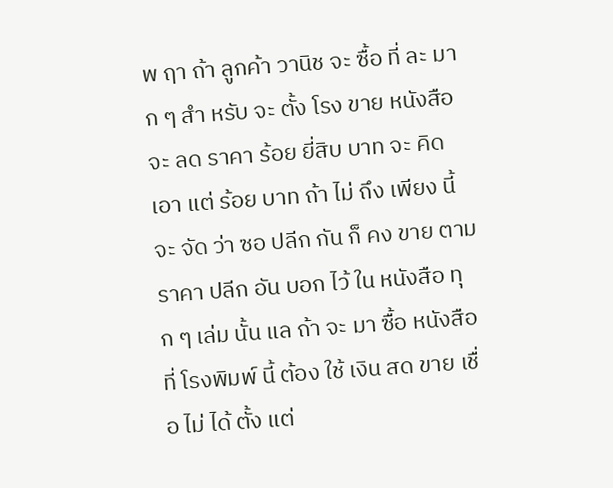พ ฤา ถ้า ลูกค้า วานิช จะ ซื้อ ที่ ละ มาก ๆ สำ หรับ จะ ตั้ง โรง ขาย หนังสือ จะ ลด ราคา ร้อย ยี่สิบ บาท จะ คิด เอา แต่ ร้อย บาท ถ้า ไม่ ถึง เพียง นี้ จะ จัด ว่า ซอ ปลีก กัน ก็ คง ขาย ตาม ราคา ปลีก อัน บอก ไว้ ใน หนังสือ ทุก ๆ เล่ม นั้น แล ถ้า จะ มา ซื้อ หนังสือ ที่ โรงพิมพ์ นี้ ต้อง ใช้ เงิน สด ขาย เชื่อ ไม่ ได้ ตั้ง แต่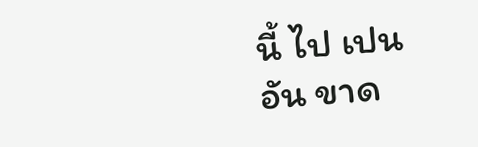นี้ ไป เปน อัน ขาด